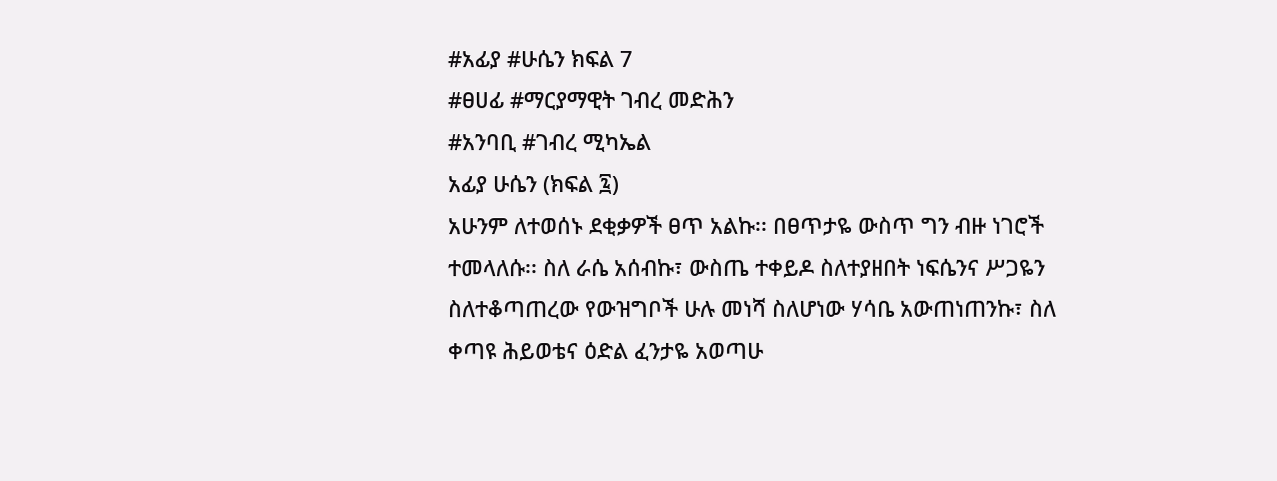#አፊያ #ሁሴን ክፍል 7
#ፀሀፊ #ማርያማዊት ገብረ መድሕን
#አንባቢ #ገብረ ሚካኤል
አፊያ ሁሴን (ክፍል ፯)
አሁንም ለተወሰኑ ደቂቃዎች ፀጥ አልኩ፡፡ በፀጥታዬ ውስጥ ግን ብዙ ነገሮች ተመላለሱ፡፡ ስለ ራሴ አሰብኩ፣ ውስጤ ተቀይዶ ስለተያዘበት ነፍሴንና ሥጋዬን ስለተቆጣጠረው የውዝግቦች ሁሉ መነሻ ስለሆነው ሃሳቤ አውጠነጠንኩ፣ ስለ ቀጣዩ ሕይወቴና ዕድል ፈንታዬ አወጣሁ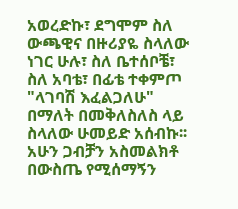አወረድኩ፣ ደግሞም ስለ ውጫዊና በዙሪያዬ ስላለው ነገር ሁሉ፣ ስለ ቤተሰቦቼ፣ ስለ አባቴ፣ በፊቴ ተቀምጦ "ላገባሽ እፈልጋለሁ" በማለት በመቅለስለስ ላይ ስላለው ሁመይድ አሰብኩ፡፡ አሁን ጋብቻን አስመልክቶ በውስጤ የሚሰማኝን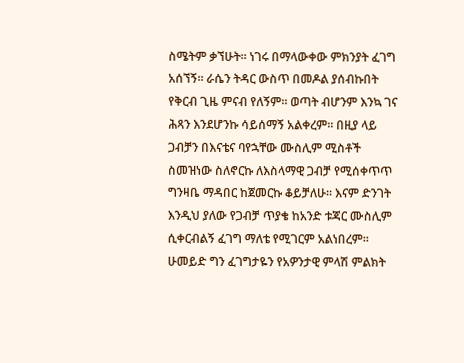ስሜትም ቃኘሁት፡፡ ነገሩ በማላውቀው ምክንያት ፈገግ አሰኘኝ፡፡ ራሴን ትዳር ውስጥ በመዶል ያሰብኩበት የቅርብ ጊዜ ምናብ የለኝም፡፡ ወጣት ብሆንም እንኳ ገና ሕጻን እንደሆንኩ ሳይሰማኝ አልቀረም፡፡ በዚያ ላይ ጋብቻን በእናቴና ባየኋቸው ሙስሊም ሚስቶች ስመዝነው ስለኖርኩ ለእስላማዊ ጋብቻ የሚሰቀጥጥ ግንዛቤ ማዳበር ከጀመርኩ ቆይቻለሁ፡፡ እናም ድንገት እንዲህ ያለው የጋብቻ ጥያቄ ከአንድ ቱጃር ሙስሊም ሲቀርብልኝ ፈገግ ማለቴ የሚገርም አልነበረም፡፡ ሁመይድ ግን ፈገግታዬን የአዎንታዊ ምላሽ ምልክት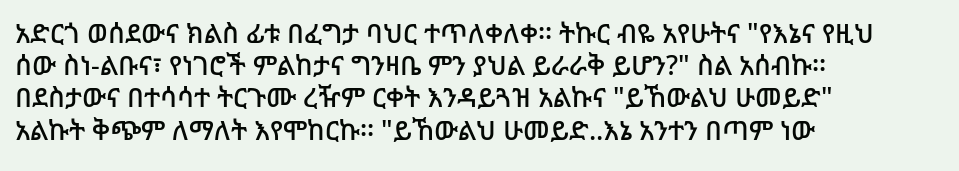አድርጎ ወሰደውና ክልስ ፊቱ በፈግታ ባህር ተጥለቀለቀ፡፡ ትኩር ብዬ አየሁትና "የእኔና የዚህ ሰው ስነ-ልቡና፣ የነገሮች ምልከታና ግንዛቤ ምን ያህል ይራራቅ ይሆን?" ስል አሰብኩ፡፡ በደስታውና በተሳሳተ ትርጉሙ ረዥም ርቀት እንዳይጓዝ አልኩና "ይኸውልህ ሁመይድ" አልኩት ቅጭም ለማለት እየሞከርኩ፡፡ "ይኸውልህ ሁመይድ..እኔ አንተን በጣም ነው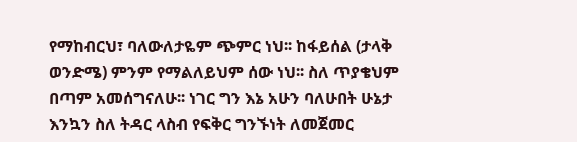የማከብርህ፣ ባለውለታዬም ጭምር ነህ፡፡ ከፋይሰል (ታላቅ ወንድሜ) ምንም የማልለይህም ሰው ነህ፡፡ ስለ ጥያቄህም በጣም አመሰግናለሁ፡፡ ነገር ግን እኔ አሁን ባለሁበት ሁኔታ እንኳን ስለ ትዳር ላስብ የፍቅር ግንኙነት ለመጀመር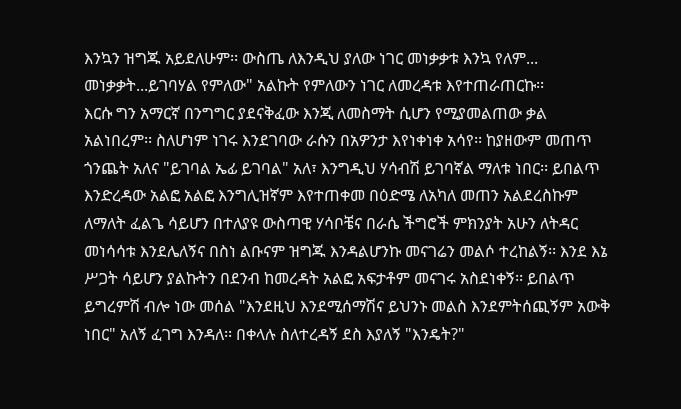እንኳን ዝግጁ አይደለሁም፡፡ ውስጤ ለእንዲህ ያለው ነገር መነቃቃቱ እንኳ የለም... መነቃቃት...ይገባሃል የምለው" አልኩት የምለውን ነገር ለመረዳቱ እየተጠራጠርኩ፡፡
እርሱ ግን አማርኛ በንግግር ያደናቅፈው እንጂ ለመስማት ሲሆን የሚያመልጠው ቃል አልነበረም፡፡ ስለሆነም ነገሩ እንደገባው ራሱን በአዎንታ እየነቀነቀ አሳየ፡፡ ከያዘውም መጠጥ ጎንጨት አለና "ይገባል ኤፊ ይገባል" አለ፣ እንግዲህ ሃሳብሽ ይገባኛል ማለቱ ነበር፡፡ ይበልጥ እንድረዳው አልፎ አልፎ እንግሊዝኛም እየተጠቀመ በዕድሜ ለአካለ መጠን አልደረስኩም ለማለት ፈልጌ ሳይሆን በተለያዩ ውስጣዊ ሃሳቦቼና በራሴ ችግሮች ምክንያት አሁን ለትዳር መነሳሳቱ እንደሌለኝና በስነ ልቡናም ዝግጁ እንዳልሆንኩ መናገሬን መልሶ ተረከልኝ፡፡ እንደ እኔ ሥጋት ሳይሆን ያልኩትን በደንብ ከመረዳት አልፎ አፍታቶም መናገሩ አስደነቀኝ፡፡ ይበልጥ ይግረምሽ ብሎ ነው መሰል "እንደዚህ እንደሚሰማሽና ይህንኑ መልስ እንደምትሰጪኝም አውቅ ነበር" አለኝ ፈገግ እንዳለ፡፡ በቀላሉ ስለተረዳኝ ደስ እያለኝ "እንዴት?"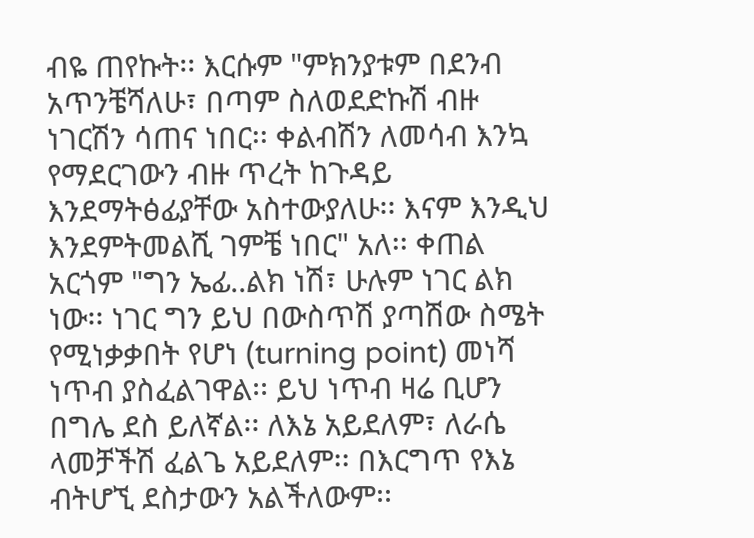ብዬ ጠየኩት፡፡ እርሱም "ምክንያቱም በደንብ አጥንቼሻለሁ፣ በጣም ስለወደድኩሽ ብዙ ነገርሽን ሳጠና ነበር፡፡ ቀልብሽን ለመሳብ እንኳ የማደርገውን ብዙ ጥረት ከጉዳይ እንደማትፅፊያቸው አስተውያለሁ፡፡ እናም እንዲህ እንደምትመልሺ ገምቼ ነበር" አለ፡፡ ቀጠል አርጎም "ግን ኤፊ..ልክ ነሽ፣ ሁሉም ነገር ልክ ነው፡፡ ነገር ግን ይህ በውስጥሽ ያጣሽው ስሜት የሚነቃቃበት የሆነ (turning point) መነሻ ነጥብ ያስፈልገዋል፡፡ ይህ ነጥብ ዛሬ ቢሆን በግሌ ደስ ይለኛል፡፡ ለእኔ አይደለም፣ ለራሴ ላመቻችሽ ፈልጌ አይደለም፡፡ በእርግጥ የእኔ ብትሆኚ ደስታውን አልችለውም፡፡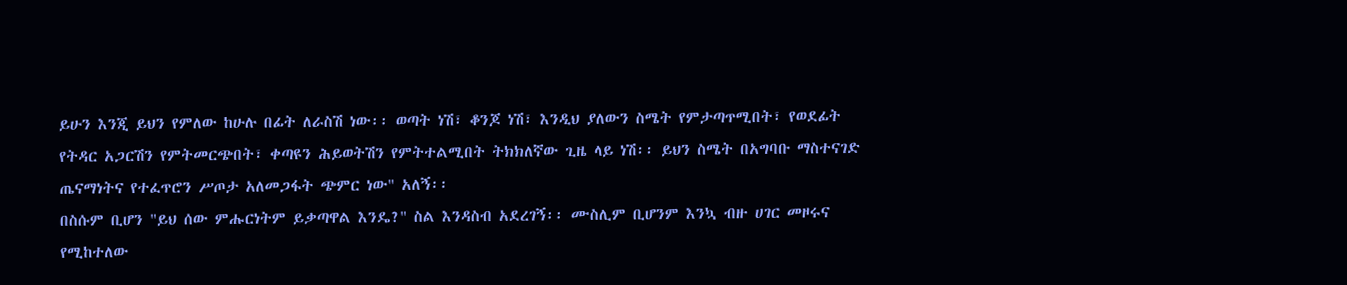ይሁን እንጂ ይህን የምለው ከሁሉ በፊት ለራስሽ ነው፡፡ ወጣት ነሽ፣ ቆንጆ ነሽ፣ እንዲህ ያለውን ስሜት የምታጣጥሚበት፣ የወደፊት የትዳር አጋርሽን የምትመርጭበት፣ ቀጣዩን ሕይወትሽን የምትተልሚበት ትክክለኛው ጊዜ ላይ ነሽ፡፡ ይህን ስሜት በአግባቡ ማስተናገድ ጤናማነትና የተፈጥሮን ሥጦታ አለመጋፋት ጭምር ነው" አለኝ፡፡
በስሱም ቢሆን "ይህ ሰው ምሑርነትም ይቃጣዋል እንዴ?" ስል እንዳስብ አደረገኝ፡፡ ሙስሊም ቢሆንም እንኳ ብዙ ሀገር መዞሩና የሚከተለው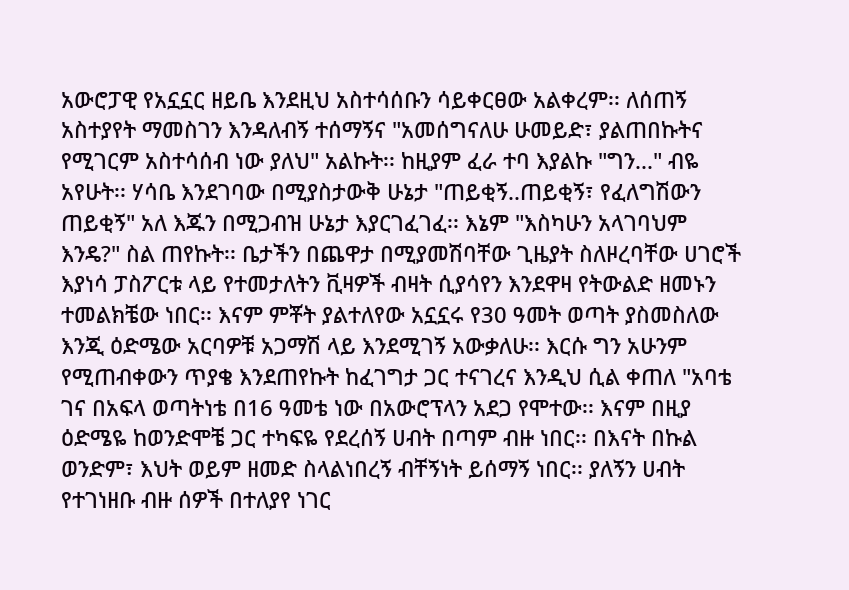አውሮፓዊ የአኗኗር ዘይቤ እንደዚህ አስተሳሰቡን ሳይቀርፀው አልቀረም፡፡ ለሰጠኝ አስተያየት ማመስገን እንዳለብኝ ተሰማኝና "አመሰግናለሁ ሁመይድ፣ ያልጠበኩትና የሚገርም አስተሳሰብ ነው ያለህ" አልኩት፡፡ ከዚያም ፈራ ተባ እያልኩ "ግን..." ብዬ አየሁት፡፡ ሃሳቤ እንደገባው በሚያስታውቅ ሁኔታ "ጠይቂኝ..ጠይቂኝ፣ የፈለግሽውን ጠይቂኝ" አለ እጁን በሚጋብዝ ሁኔታ እያርገፈገፈ፡፡ እኔም "እስካሁን አላገባህም እንዴ?" ስል ጠየኩት፡፡ ቤታችን በጨዋታ በሚያመሽባቸው ጊዜያት ስለዞረባቸው ሀገሮች እያነሳ ፓስፖርቱ ላይ የተመታለትን ቪዛዎች ብዛት ሲያሳየን እንደዋዛ የትውልድ ዘመኑን ተመልክቼው ነበር፡፡ እናም ምቾት ያልተለየው አኗኗሩ የ30 ዓመት ወጣት ያስመስለው እንጂ ዕድሜው አርባዎቹ አጋማሽ ላይ እንደሚገኝ አውቃለሁ፡፡ እርሱ ግን አሁንም የሚጠብቀውን ጥያቄ እንደጠየኩት ከፈገግታ ጋር ተናገረና እንዲህ ሲል ቀጠለ "አባቴ ገና በአፍላ ወጣትነቴ በ16 ዓመቴ ነው በአውሮፕላን አደጋ የሞተው፡፡ እናም በዚያ ዕድሜዬ ከወንድሞቼ ጋር ተካፍዬ የደረሰኝ ሀብት በጣም ብዙ ነበር፡፡ በእናት በኩል ወንድም፣ እህት ወይም ዘመድ ስላልነበረኝ ብቸኝነት ይሰማኝ ነበር፡፡ ያለኝን ሀብት የተገነዘቡ ብዙ ሰዎች በተለያየ ነገር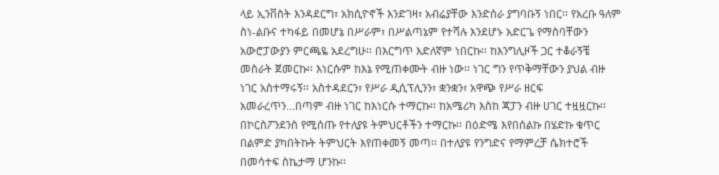ላይ ኢንቨስት እንዳደርግ፣ አክሲዮኖች እንድገዛ፣ አብሬያቸው እንድሰራ ያግባቡኝ ነበር፡፡ የአረቡ ዓለም ስነ-ልቡና ተካፋይ በመሆኔ በሥራም፣ በሥልጣኔም የተሻሉ እንደሆኑ አድርጌ የማስባቸውን አውሮፓውያን ምርጫዬ አደረግሁ፡፡ በእርግጥ እድለኛም ነበርኩ፡፡ ከእንግሊዞች ጋር ተቆራኝቼ መስራት ጀመርኩ፡፡ እነርሱም ከእኔ የሚጠቀሙት ብዙ ነው፡፡ ነገር ግን የጥቅማቸውን ያህል ብዙ ነገር አስተማሩኝ፡፡ አስተዳደርን፣ የሥራ ዲሲፕሊንን፣ ቋንቋን፣ አዋጭ የሥራ ዘርፍ አመራረጥን...በጣም ብዙ ነገር ከእነርሱ ተማርኩ፡፡ ከአሜሪካ እስከ ጃፓን ብዙ ሀገር ተዟዟርኩ፡፡ በኮርስፖንደንስ የሚሰጡ የተለያዩ ትምህርቶችን ተማርኩ፡፡ በዕድሜ እየበሰልኩ በሄድኩ ቁጥር በልምድ ያካበትኩት ትምህርት እየጠቀመኝ መጣ፡፡ በተለያዩ የንግድና የማምረቻ ሴክተሮች በመሳተፍ ስኬታማ ሆንኩ፡፡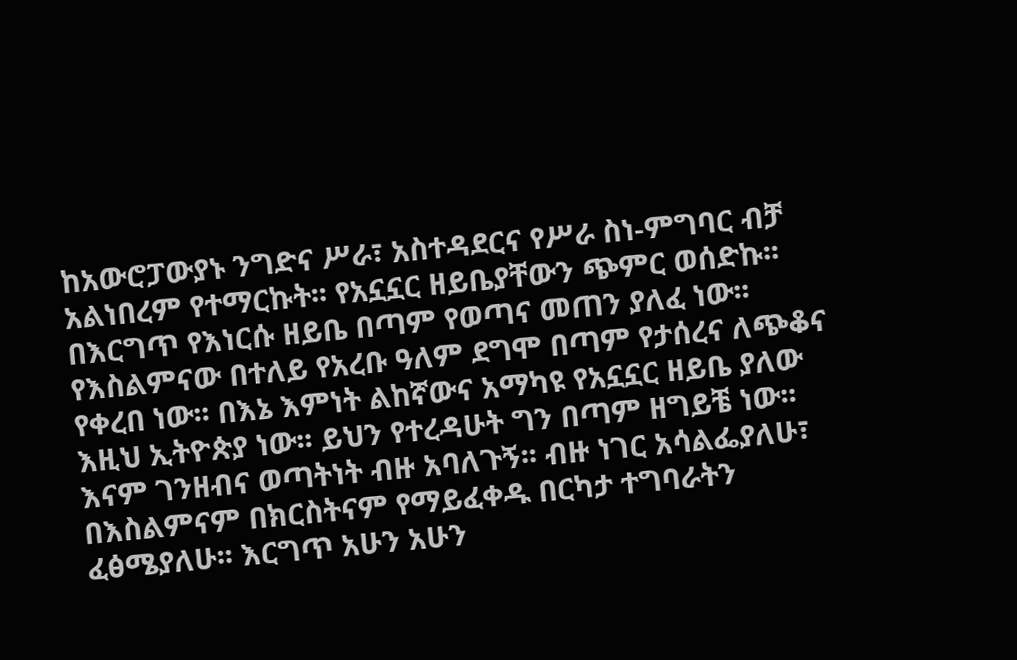ከአውሮፓውያኑ ንግድና ሥራ፣ አስተዳደርና የሥራ ስነ-ምግባር ብቻ አልነበረም የተማርኩት፡፡ የአኗኗር ዘይቤያቸውን ጭምር ወሰድኩ፡፡ በእርግጥ የእነርሱ ዘይቤ በጣም የወጣና መጠን ያለፈ ነው፡፡ የእስልምናው በተለይ የአረቡ ዓለም ደግሞ በጣም የታሰረና ለጭቆና የቀረበ ነው፡፡ በእኔ እምነት ልከኛውና አማካዩ የአኗኗር ዘይቤ ያለው እዚህ ኢትዮጵያ ነው፡፡ ይህን የተረዳሁት ግን በጣም ዘግይቼ ነው፡፡ እናም ገንዘብና ወጣትነት ብዙ አባለጉኝ፡፡ ብዙ ነገር አሳልፌያለሁ፣ በእስልምናም በክርስትናም የማይፈቀዱ በርካታ ተግባራትን ፈፅሜያለሁ፡፡ እርግጥ አሁን አሁን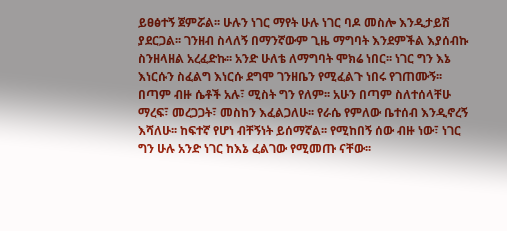ይፀፅተኝ ጀምሯል፡፡ ሁሉን ነገር ማየት ሁሉ ነገር ባዶ መስሎ እንዲታይሽ ያደርጋል፡፡ ገንዘብ ስላለኝ በማንኛውም ጊዜ ማግባት እንደምችል እያሰብኩ ስንዘላዘል አረፈድኩ፡፡ አንድ ሁለቴ ለማግባት ሞክሬ ነበር፡፡ ነገር ግን እኔ እነርሱን ስፈልግ እነርሱ ደግሞ ገንዘቤን የሚፈልጉ ነበሩ የገጠሙኝ፡፡ በጣም ብዙ ሴቶች አሉ፣ ሚስት ግን የለም፡፡ አሁን በጣም ስለተሰላቸሁ ማረፍ፣ መረጋጋት፣ መስከን እፈልጋለሁ፡፡ የራሴ የምለው ቤተሰብ እንዲኖረኝ እሻለሁ፡፡ ከፍተኛ የሆነ ብቸኝነት ይሰማኛል፡፡ የሚከበኝ ሰው ብዙ ነው፣ ነገር ግን ሁሉ አንድ ነገር ከእኔ ፈልገው የሚመጡ ናቸው፡፡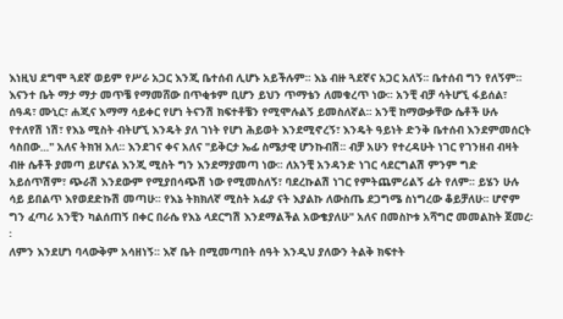እነዚህ ደግሞ ጓደኛ ወይም የሥራ አጋር እንጂ ቤተሰብ ሊሆኑ አይችሉም፡፡ እኔ ብዙ ጓደኛና አጋር አለኝ፡፡ ቤተሰብ ግን የለኝም፡፡ እናንተ ቤት ማታ ማታ መጥቼ የማመሸው በጥቂቱም ቢሆን ይህን ጥማቴን ለመቁረጥ ነው፡፡ አንቺ ብቻ ሳትሆኚ ፋይሰል፣ ሰዓዳ፣ ሙኒር፣ ሐጂና እማማ ሳይቀር የሆነ ትናንሽ ክፍተቶቼን የሚሞሉልኝ ይመስለኛል፡፡ አንቺ ከማውቃቸው ሴቶች ሁሉ የተለየሽ ነሽ፣ የእኔ ሚስት ብትሆኚ እንዴት ያለ ገነት የሆነ ሕይወት እንደሚኖረኝ፣ እንዴት ዓይነት ድንቅ ቤተሰብ እንደምመሰርት ሳስበው..." አለና ትክዝ አለ፡፡ እንደገና ቀና አለና "ይቅርታ ኤፊ ስሜታዊ ሆንኩብሽ፡፡ ብቻ አሁን የተረዳሁት ነገር የገንዘብ ብዛት ብዙ ሴቶች ያመጣ ይሆናል እንጂ ሚስት ግን እንደማያመጣ ነው፡፡ ለአንቺ አንዳንድ ነገር ሳደርግልሽ ምንም ግድ አይሰጥሽም፣ ጭራሽ እንደውም የሚያበሳጭሽ ነው የሚመስለኝ፣ ባደረኩልሽ ነገር የምትጨምሪልኝ ፊት የለም፡፡ ይሄን ሁሉ ሳይ ይበልጥ እየወደድኩሽ መጣሁ፡፡ የእኔ ትክክለኛ ሚስት አፊያ ናት እያልኩ ለውስጤ ደጋግሜ ስነግረው ቆይቻለሁ፡፡ ሆኖም ግን ፈጣሪ አንቺን ካልሰጠኝ በቀር በራሴ የእኔ ላደርግሽ እንደማልችል አውቄያለሁ" አለና በመስኮቱ አሻግሮ መመልከት ጀመረ፡፡
ለምን እንደሆነ ባላውቅም አሳዘነኝ፡፡ እኛ ቤት በሚመጣበት ሰዓት እንዲህ ያለውን ትልቅ ክፍተት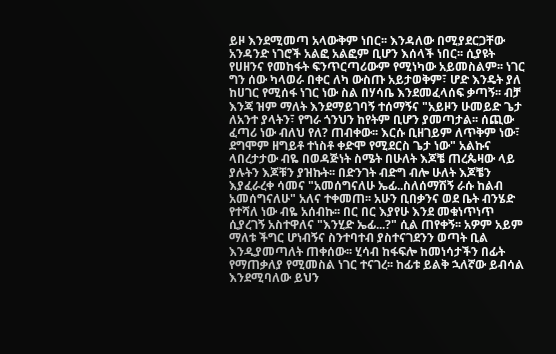ይዞ እንደሚመጣ አላውቅም ነበር፡፡ እንዳለው በሚያደርጋቸው አንዳንድ ነገሮች አልፎ አልፎም ቢሆን እሰላች ነበር፡፡ ሲያዩት የሀዘንና የመከፋት ፍንጥርጣሪውም የሚነካው አይመስልም፡፡ ነገር ግን ሰው ካላወራ በቀር ለካ ውስጡ አይታወቅም፣ ሆድ እንዴት ያለ ከሀገር የሚሰፋ ነገር ነው ስል በሃሳቤ እንደመፈላሰፍ ቃጣኝ፡፡ ብቻ እንጃ ዝም ማለት እንደማይገባኝ ተሰማኝና "አይዞን ሁመይድ ጌታ ለአንተ ያላትን፣ የግራ ጎንህን ከየትም ቢሆን ያመጣታል፡፡ ሰጪው ፈጣሪ ነው ብለህ የለ? ጠብቀው፡፡ እርሱ ቢዘገይም ለጥቅም ነው፣ ደግሞም ዘግይቶ ተነስቶ ቀድሞ የሚደርስ ጌታ ነው" አልኩና ላበረታታው ብዬ በወዳጅነት ስሜት በሁለት እጆቼ ጠረጴዛው ላይ ያሉትን እጆቹን ያዝኩት፡፡ በድንገት ብድግ ብሎ ሁለት እጆቼን እያፈራረቀ ሳመና "አመሰግናለሁ ኤፊ..ስለሰማሽኝ ራሱ ከልብ አመሰግናለሁ" አለና ተቀመጠ፡፡ አሁን ቢበቃንና ወደ ቤት ብንሄድ የተሻለ ነው ብዬ አሰብኩ፡፡ በር በር እያየሁ እንደ መቁነጥነጥ ሲያረገኝ አስተዋለና "እንሂድ ኤፊ...?" ሲል ጠየቀኝ፡፡ አዎም አይም ማለቱ ችግር ሆነብኝና ስንተባተብ ያስተናገደንን ወጣት ቢል እንዲያመጣለት ጠቀሰው፡፡ ሂሳብ ከፋፍሎ ከመነሳታችን በፊት የማጠቃለያ የሚመስል ነገር ተናገረ፡፡ ከፊቱ ይልቅ ኋለኛው ይብሳል እንደሚባለው ይህን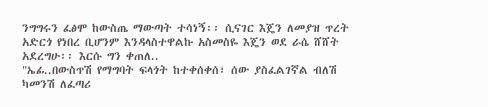ንግግሩን ፈፅሞ ከውስጤ ማውጣት ተሳነኝ፡፡ ሲናገር እጄን ለመያዝ ጥረት አድርጎ የነበረ ቢሆንም እንዳላስተዋልኩ አስመስዬ እጄን ወደ ራሴ ሸሸት አደረግሁ፡፡ እርሱ ግን ቀጠለ..
"ኤፊ..በውስጥሽ የማግባት ፍላጎት ከተቀሰቀሰ፣ ሰው ያስፈልገኛል ብለሽ ካመንሽ ለፈጣሪ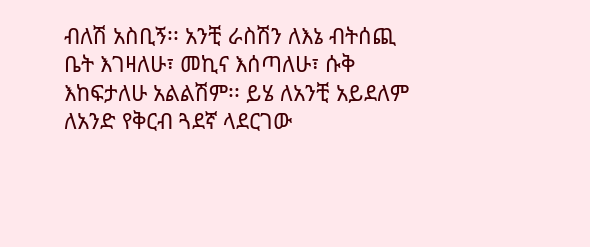ብለሽ አስቢኝ፡፡ አንቺ ራስሽን ለእኔ ብትሰጪ ቤት እገዛለሁ፣ መኪና እሰጣለሁ፣ ሱቅ እከፍታለሁ አልልሽም፡፡ ይሄ ለአንቺ አይደለም ለአንድ የቅርብ ጓደኛ ላደርገው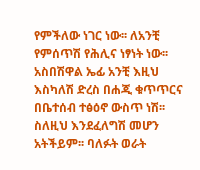የምችለው ነገር ነው፡፡ ለአንቺ የምሰጥሽ የሕሊና ነፃነት ነው፡፡ አስበሽዋል ኤፊ አንቺ እዚህ እስካለሽ ድረስ በሐጂ ቁጥጥርና በቤተሰብ ተፅዕኖ ውስጥ ነሽ፡፡ ስለዚህ እንደፈለግሽ መሆን አትችይም፡፡ ባለፉት ወራት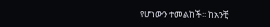የሆነውን ተመልከች፡፡ ከአንቺ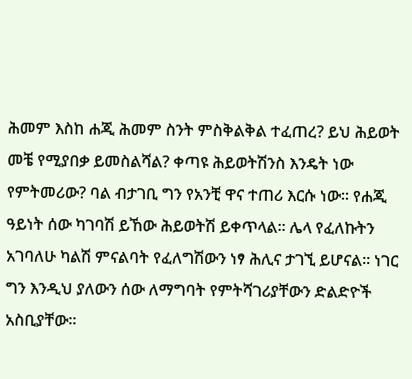ሕመም እስከ ሐጂ ሕመም ስንት ምስቅልቅል ተፈጠረ? ይህ ሕይወት መቼ የሚያበቃ ይመስልሻል? ቀጣዩ ሕይወትሽንስ እንዴት ነው የምትመሪው? ባል ብታገቢ ግን የአንቺ ዋና ተጠሪ እርሱ ነው፡፡ የሐጂ ዓይነት ሰው ካገባሽ ይኸው ሕይወትሽ ይቀጥላል፡፡ ሌላ የፈለኩትን አገባለሁ ካልሽ ምናልባት የፈለግሽውን ነፃ ሕሊና ታገኚ ይሆናል፡፡ ነገር ግን እንዲህ ያለውን ሰው ለማግባት የምትሻገሪያቸውን ድልድዮች አስቢያቸው፡፡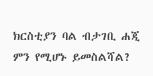ክርስቲያን ባል ብታገቢ ሐጂ ምን የሚሆኑ ይመስልሻል?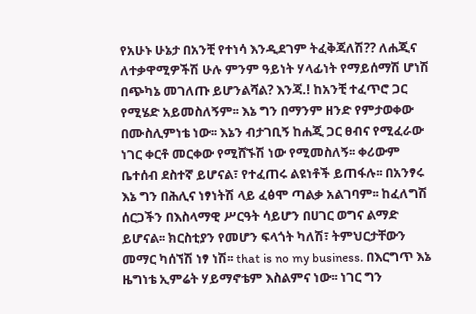የአሁኑ ሁኔታ በአንቺ የተነሳ እንዲደገም ትፈቅጃለሽ?? ለሐጂና ለተቃዋሚዎችሽ ሁሉ ምንም ዓይነት ሃላፊነት የማይሰማሽ ሆነሽ በጭካኔ መገለጡ ይሆንልሻል? እንጃ.! ከአንቺ ተፈጥሮ ጋር የሚሄድ አይመስለኝም፡፡ እኔ ግን በማንም ዘንድ የምታወቀው በሙስሊምነቴ ነው፡፡ እኔን ብታገቢኝ ከሐጂ ጋር ፀብና የሚፈራው ነገር ቀርቶ መርቀው የሚሸኙሽ ነው የሚመስለኝ፡፡ ቀሪውም ቤተሰብ ደስተኛ ይሆናል፣ የተፈጠሩ ልዩነቶች ይጠፋሉ፡፡ በአንፃሩ እኔ ግን በሕሊና ነፃነትሽ ላይ ፈፅሞ ጣልቃ አልገባም፡፡ ከፈለግሽ ሰርጋችን በእስላማዊ ሥርዓት ሳይሆን በሀገር ወግና ልማድ ይሆናል፡፡ ክርስቲያን የመሆን ፍላጎት ካለሽ፣ ትምህርታቸውን መማር ካሰኘሽ ነፃ ነሽ፡፡ that is no my business. በእርግጥ እኔ ዜግነቴ ኢምሬት ሃይማኖቴም እስልምና ነው፡፡ ነገር ግን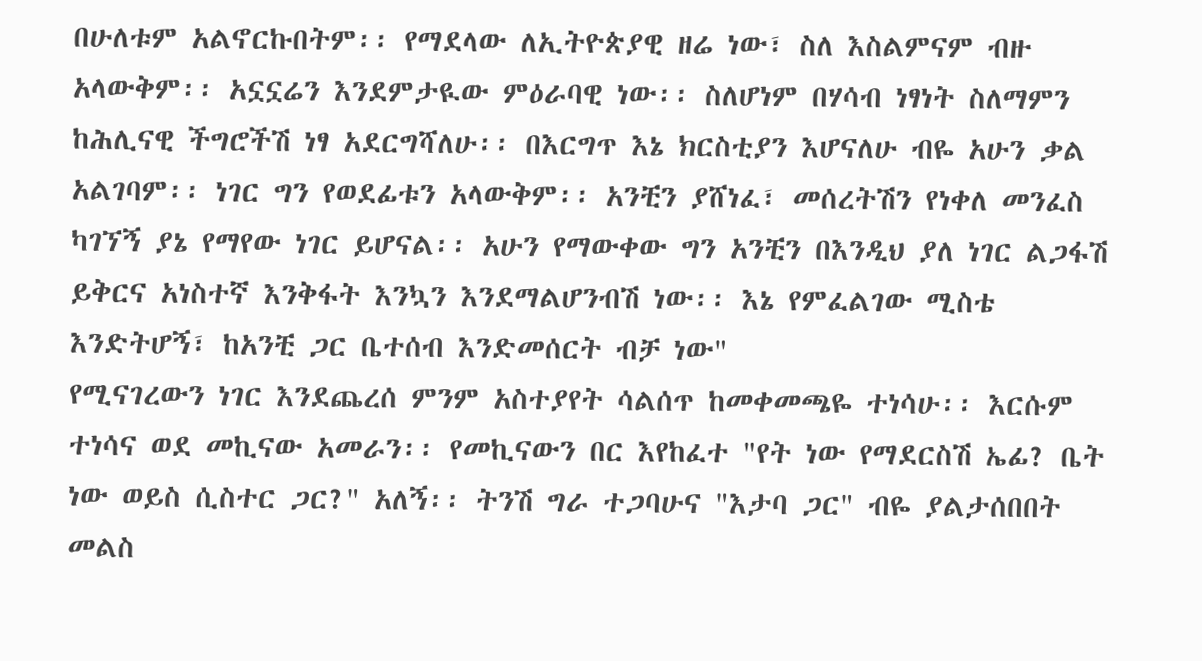በሁለቱም አልኖርኩበትም፡፡ የማደላው ለኢትዮጵያዊ ዘሬ ነው፣ ስለ እስልምናም ብዙ አላውቅም፡፡ አኗኗሬን እንደምታዪው ምዕራባዊ ነው፡፡ ስለሆነም በሃሳብ ነፃነት ስለማምን ከሕሊናዊ ችግሮችሽ ነፃ አደርግሻለሁ፡፡ በእርግጥ እኔ ክርስቲያን እሆናለሁ ብዬ አሁን ቃል አልገባም፡፡ ነገር ግን የወደፊቱን አላውቅም፡፡ አንቺን ያሸነፈ፣ መሰረትሽን የነቀለ መንፈስ ካገኘኝ ያኔ የማየው ነገር ይሆናል፡፡ አሁን የማውቀው ግን አንቺን በእንዲህ ያለ ነገር ልጋፋሽ ይቅርና አነስተኛ እንቅፋት እንኳን እንደማልሆንብሽ ነው፡፡ እኔ የምፈልገው ሚስቴ እንድትሆኝ፣ ከአንቺ ጋር ቤተሰብ እንድመሰርት ብቻ ነው"
የሚናገረውን ነገር እንደጨረሰ ምንም አስተያየት ሳልሰጥ ከመቀመጫዬ ተነሳሁ፡፡ እርሱም ተነሳና ወደ መኪናው አመራን፡፡ የመኪናውን በር እየከፈተ "የት ነው የማደርስሽ ኤፊ? ቤት ነው ወይስ ሲስተር ጋር?" አለኝ፡፡ ትንሽ ግራ ተጋባሁና "እታባ ጋር" ብዬ ያልታሰበበት መልስ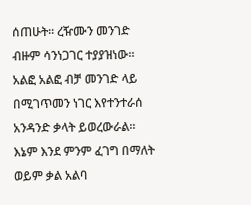ሰጠሁት፡፡ ረዥሙን መንገድ ብዙም ሳንነጋገር ተያያዝነው፡፡ አልፎ አልፎ ብቻ መንገድ ላይ በሚገጥመን ነገር እየተንተራሰ አንዳንድ ቃላት ይወረውራል፡፡ እኔም እንደ ምንም ፈገግ በማለት ወይም ቃል አልባ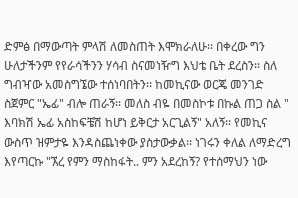ድምፅ በማውጣት ምላሽ ለመስጠት እሞክራለሁ፡፡ በቀረው ግን ሁለታችንም የየራሳችንን ሃሳብ ስናመነዥግ እህቴ ቤት ደረስን፡፡ ስለ ግብዣው አመስግኜው ተሰነባበትን፡፡ ከመኪናው ወርጄ መንገድ ስጀምር "ኤፊ" ብሎ ጠራኝ፡፡ መለስ ብዬ በመስኮቱ በኩል ጠጋ ስል " እባክሽ ኤፊ አስከፍቼሽ ከሆነ ይቅርታ አርጊልኝ" አለኝ፡፡ የመኪና ውስጥ ዝምታዬ እንዳስጨነቀው ያስታውቃል፡፡ ነገሩን ቀለል ለማድረግ እየጣርኩ "ኧረ የምን ማስከፋት.. ምን አደረከኝ? የተሰማህን ነው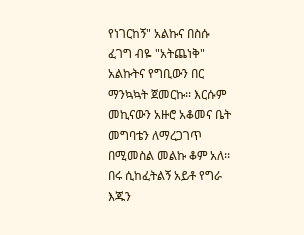የነገርከኝ" አልኩና በስሱ ፈገግ ብዬ "አትጨነቅ" አልኩትና የግቢውን በር ማንኳኳት ጀመርኩ፡፡ እርሱም መኪናውን አዙሮ አቆመና ቤት መግባቴን ለማረጋገጥ በሚመስል መልኩ ቆም አለ፡፡ በሩ ሲከፈትልኝ አይቶ የግራ እጁን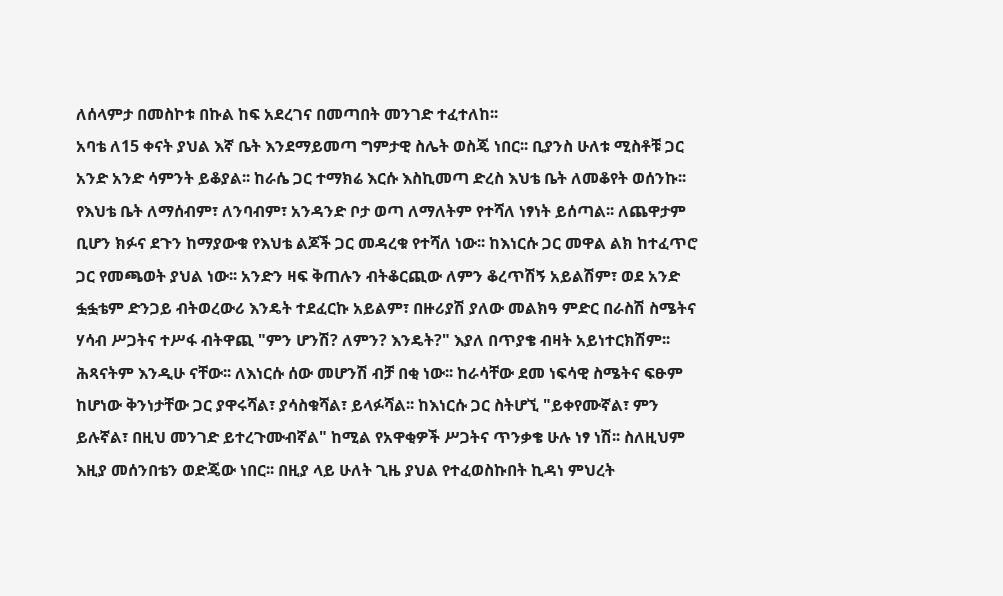ለሰላምታ በመስኮቱ በኩል ከፍ አደረገና በመጣበት መንገድ ተፈተለከ፡፡
አባቴ ለ15 ቀናት ያህል እኛ ቤት እንደማይመጣ ግምታዊ ስሌት ወስጄ ነበር፡፡ ቢያንስ ሁለቱ ሚስቶቹ ጋር አንድ አንድ ሳምንት ይቆያል፡፡ ከራሴ ጋር ተማክሬ እርሱ እስኪመጣ ድረስ እህቴ ቤት ለመቆየት ወሰንኩ፡፡ የእህቴ ቤት ለማሰብም፣ ለንባብም፣ አንዳንድ ቦታ ወጣ ለማለትም የተሻለ ነፃነት ይሰጣል፡፡ ለጨዋታም ቢሆን ክፉና ደጉን ከማያውቁ የእህቴ ልጆች ጋር መዳረቁ የተሻለ ነው፡፡ ከእነርሱ ጋር መዋል ልክ ከተፈጥሮ ጋር የመጫወት ያህል ነው፡፡ አንድን ዛፍ ቅጠሉን ብትቆርጪው ለምን ቆረጥሽኝ አይልሽም፣ ወደ አንድ ፏፏቴም ድንጋይ ብትወረውሪ እንዴት ተደፈርኩ አይልም፣ በዙሪያሽ ያለው መልክዓ ምድር በራስሽ ስሜትና ሃሳብ ሥጋትና ተሥፋ ብትዋጪ "ምን ሆንሽ? ለምን? እንዴት?" እያለ በጥያቄ ብዛት አይነተርክሽም፡፡ ሕጻናትም እንዲሁ ናቸው፡፡ ለእነርሱ ሰው መሆንሽ ብቻ በቂ ነው፡፡ ከራሳቸው ደመ ነፍሳዊ ስሜትና ፍፁም ከሆነው ቅንነታቸው ጋር ያዋሩሻል፣ ያሳስቁሻል፣ ይላፉሻል፡፡ ከእነርሱ ጋር ስትሆኚ "ይቀየሙኛል፣ ምን ይሉኛል፣ በዚህ መንገድ ይተረጉሙብኛል" ከሚል የአዋቂዎች ሥጋትና ጥንቃቄ ሁሉ ነፃ ነሽ፡፡ ስለዚህም እዚያ መሰንበቴን ወድጄው ነበር፡፡ በዚያ ላይ ሁለት ጊዜ ያህል የተፈወስኩበት ኪዳነ ምህረት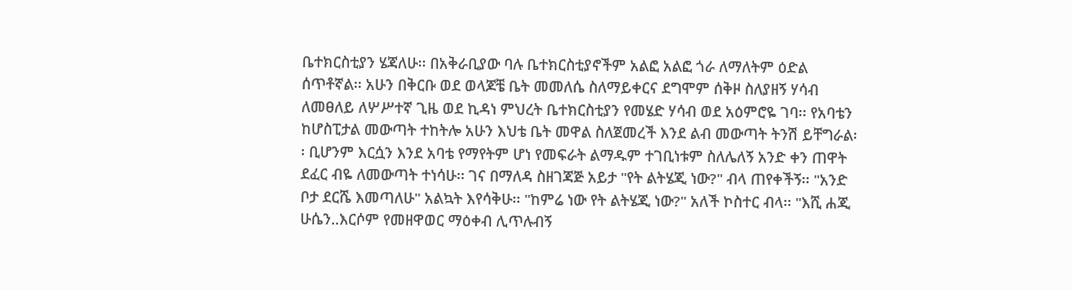ቤተክርስቲያን ሄጃለሁ፡፡ በአቅራቢያው ባሉ ቤተክርስቲያኖችም አልፎ አልፎ ጎራ ለማለትም ዕድል ሰጥቶኛል፡፡ አሁን በቅርቡ ወደ ወላጆቼ ቤት መመለሴ ስለማይቀርና ደግሞም ሰቅዞ ስለያዘኝ ሃሳብ ለመፀለይ ለሦሥተኛ ጊዜ ወደ ኪዳነ ምህረት ቤተክርስቲያን የመሄድ ሃሳብ ወደ አዕምሮዬ ገባ፡፡ የአባቴን ከሆስፒታል መውጣት ተከትሎ አሁን እህቴ ቤት መዋል ስለጀመረች እንደ ልብ መውጣት ትንሽ ይቸግራል፡፡ ቢሆንም እርሷን እንደ አባቴ የማየትም ሆነ የመፍራት ልማዱም ተገቢነቱም ስለሌለኝ አንድ ቀን ጠዋት ደፈር ብዬ ለመውጣት ተነሳሁ፡፡ ገና በማለዳ ስዘገጃጅ አይታ "የት ልትሄጂ ነው?" ብላ ጠየቀችኝ፡፡ "አንድ ቦታ ደርሼ እመጣለሁ" አልኳት እየሳቅሁ፡፡ "ከምሬ ነው የት ልትሄጂ ነው?" አለች ኮስተር ብላ፡፡ "እሺ ሐጂ ሁሴን..እርሶም የመዘዋወር ማዕቀብ ሊጥሉብኝ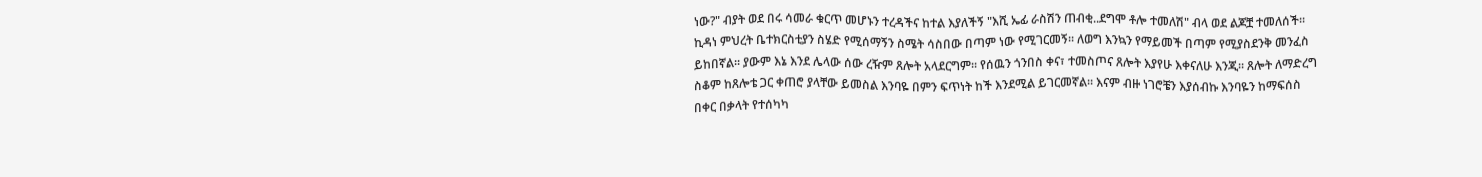ነው?" ብያት ወደ በሩ ሳመራ ቁርጥ መሆኑን ተረዳችና ከተል እያለችኝ "እሺ ኤፊ ራስሽን ጠብቂ..ደግሞ ቶሎ ተመለሽ" ብላ ወደ ልጆቿ ተመለሰች፡፡
ኪዳነ ምህረት ቤተክርስቲያን ስሄድ የሚሰማኝን ስሜት ሳስበው በጣም ነው የሚገርመኝ፡፡ ለወግ እንኳን የማይመች በጣም የሚያስደንቅ መንፈስ ይከበኛል፡፡ ያውም እኔ እንደ ሌላው ሰው ረዥም ጸሎት አላደርግም፡፡ የሰዉን ጎንበስ ቀና፣ ተመስጦና ጸሎት እያየሁ እቀናለሁ እንጂ፡፡ ጸሎት ለማድረግ ስቆም ከጸሎቴ ጋር ቀጠሮ ያላቸው ይመስል እንባዬ በምን ፍጥነት ከች እንደሚል ይገርመኛል፡፡ እናም ብዙ ነገሮቼን እያሰብኩ እንባዬን ከማፍሰስ በቀር በቃላት የተሰካካ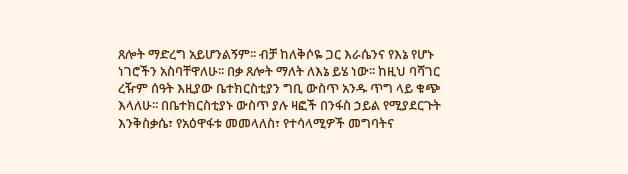ጸሎት ማድረግ አይሆንልኝም፡፡ ብቻ ከለቅሶዬ ጋር እራሴንና የእኔ የሆኑ ነገሮችን አስባቸዋለሁ፡፡ በቃ ጸሎት ማለት ለእኔ ይሄ ነው፡፡ ከዚህ ባሻገር ረዥም ሰዓት እዚያው ቤተክርስቲያን ግቢ ውስጥ አንዱ ጥግ ላይ ቁጭ እላለሁ፡፡ በቤተክርስቲያኑ ውስጥ ያሉ ዛፎች በንፋስ ኃይል የሚያደርጉት እንቅስቃሴ፣ የአዕዋፋቱ መመላለስ፣ የተሳላሚዎች መግባትና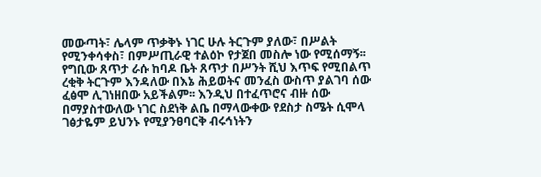መውጣት፣ ሌላም ጥቃቅኑ ነገር ሁሉ ትርጉም ያለው፣ በሥልት የሚንቀሳቀስ፣ በምሥጢራዊ ተልዕኮ የታጀበ መስሎ ነው የሚሰማኝ፡፡ የግቢው ጸጥታ ራሱ ከባዶ ቤት ጸጥታ በሥንት ሺህ እጥፍ የሚበልጥ ረቂቅ ትርጉም እንዳለው በእኔ ሕይወትና መንፈስ ውስጥ ያልገባ ሰው ፈፅሞ ሊገነዘበው አይችልም፡፡ እንዲህ በተፈጥሮና ብዙ ሰው በማያስተውለው ነገር ስደነቅ ልቤ በማላውቀው የደስታ ስሜት ሲሞላ ገፅታዬም ይህንኑ የሚያንፀባርቅ ብሩኅነትን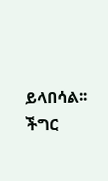ይላበሳል፡፡ ችግር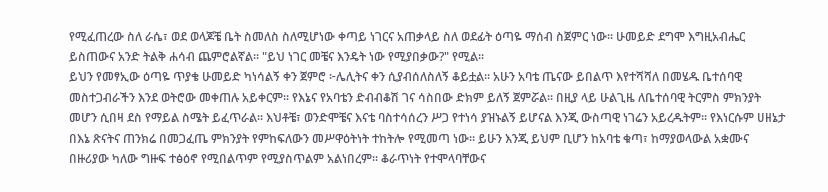የሚፈጠረው ስለ ራሴ፣ ወደ ወላጆቼ ቤት ስመለስ ስለሚሆነው ቀጣይ ነገርና አጠቃላይ ስለ ወደፊት ዕጣዬ ማሰብ ስጀምር ነው፡፡ ሁመይድ ደግሞ እግዚአብሔር ይስጠውና አንድ ትልቅ ሐሳብ ጨምሮልኛል፡፡ "ይህ ነገር መቼና እንዴት ነው የሚያበቃው?" የሚል፡፡
ይህን የመፃኢው ዕጣዬ ጥያቄ ሁመይድ ካነሳልኝ ቀን ጀምሮ ፦ሌሊትና ቀን ሲያብሰለስለኝ ቆይቷል፡፡ አሁን አባቴ ጤናው ይበልጥ እየተሻሻለ በመሄዱ ቤተሰባዊ መስተጋብራችን እንደ ወትሮው መቀጠሉ አይቀርም፡፡ የእኔና የአባቴን ድብብቆሽ ገና ሳስበው ድክም ይለኝ ጀምሯል፡፡ በዚያ ላይ ሁልጊዜ ለቤተሰባዊ ትርምስ ምክንያት መሆን ሲበዛ ደስ የማይል ስሜት ይፈጥራል፡፡ እህቶቼ፣ ወንድሞቼና እናቴ ባስተሳሰረን ሥጋ የተነሳ ያዝኑልኝ ይሆናል እንጂ ውስጣዊ ነገሬን አይረዱትም፡፡ የእነርሱም ሀዘኔታ በእኔ ጽናትና ጠንክሬ በመጋፈጤ ምክንያት የምከፍለውን መሥዋዕትነት ተከትሎ የሚመጣ ነው፡፡ ይሁን እንጂ ይህም ቢሆን ከአባቴ ቁጣ፣ ከማያወላውል አቋሙና በዙሪያው ካለው ግዙፍ ተፅዕኖ የሚበልጥም የሚያስጥልም አልነበረም፡፡ ቆራጥነት የተሞላባቸውና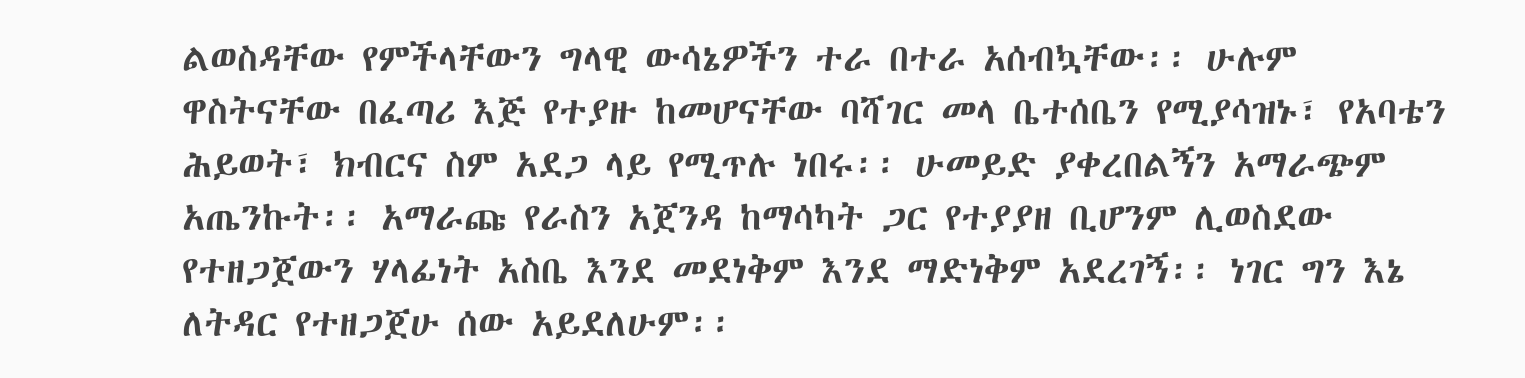ልወስዳቸው የምችላቸውን ግላዊ ውሳኔዎችን ተራ በተራ አሰብኳቸው፡፡ ሁሉም ዋስትናቸው በፈጣሪ እጅ የተያዙ ከመሆናቸው ባሻገር መላ ቤተሰቤን የሚያሳዝኑ፣ የአባቴን ሕይወት፣ ክብርና ስም አደጋ ላይ የሚጥሉ ነበሩ፡፡ ሁመይድ ያቀረበልኝን አማራጭም አጤንኩት፡፡ አማራጩ የራስን አጀንዳ ከማሳካት ጋር የተያያዘ ቢሆንም ሊወስደው የተዘጋጀውን ሃላፊነት አስቤ እንደ መደነቅም እንደ ማድነቅም አደረገኝ፡፡ ነገር ግን እኔ ለትዳር የተዘጋጀሁ ሰው አይደለሁም፡፡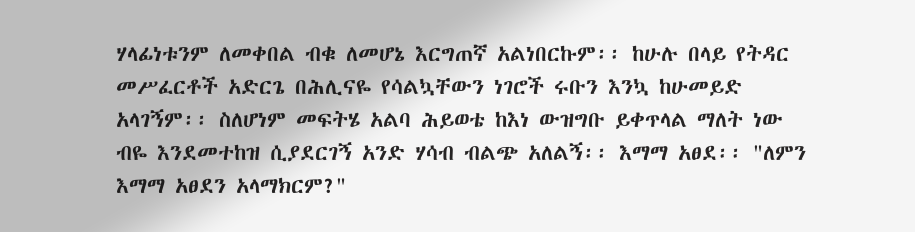ሃላፊነቱንም ለመቀበል ብቁ ለመሆኔ እርግጠኛ አልነበርኩም፡፡ ከሁሉ በላይ የትዳር መሥፈርቶች አድርጌ በሕሊናዬ የሳልኳቸውን ነገሮች ሩቡን እንኳ ከሁመይድ አላገኝም፡፡ ስለሆነም መፍትሄ አልባ ሕይወቴ ከእነ ውዝግቡ ይቀጥላል ማለት ነው ብዬ እንደመተከዝ ሲያደርገኝ አንድ ሃሳብ ብልጭ አለልኝ፡፡ እማማ አፀደ፡፡ "ለምን እማማ አፀደን አላማክርም?"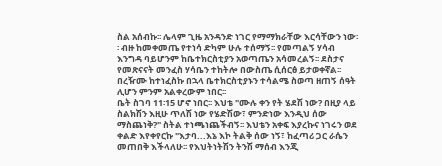ስል አሰብኩ፡፡ ሌላም ጊዜ አንዳንድ ነገር የማማክራቸው እርሳቸውን ነው፡፡ ብዙ ከመቀመጤ የተነሳ ድካም ሁሉ ተሰማኝ፡፡ የመጣልኝ ሃሳብ እንግዳ ባይሆንም ከቤተክርስቲያን አወጣጤን አሳመረልኝ፡፡ ደስታና የመጽናናት መንፈስ ሃሳቤን ተከትሎ በውስጤ ሲሰርፅ ይታወቀኛል፡፡ በረዥሙ ከተነፈስኩ በኋላ ቤተክርስቲያኑን ተሳልሜ ስወጣ ዘጠኝ ሰዓት ሊሆን ምንም አልቀረውም ነበር፡፡
ቤት ስገባ 11፡15 ሆኖ ነበር፡፡ እህቴ "ሙሉ ቀን የት ሄደሽ ነው? በዚያ ላይ ስልክሽን እዚሁ ጥለሽ ነው የሄድሽው፣ ምንድነው እንዲህ ሰው ማስጨነቅ?" ስትል ተነጫነጨችብኝ፡፡ እህቴን አቀፍ እያረኩና ነገሩን ወደ ቀልድ እየቀየርኩ "እታባ...እኔ እኮ ትልቅ ሰው ነኝ፣ ከፈጣሪ ጋር ራሴን መጠበቅ እችላለሁ፡፡ የእህትነትሽን ትንሽ ማሰብ እንጂ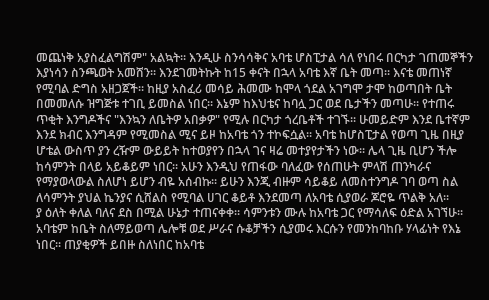መጨነቅ አያስፈልግሽም" አልኳት፡፡ እንዲሁ ስንሳሳቅና አባቴ ሆስፒታል ሳለ የነበሩ በርካታ ገጠመኞችን እያነሳን ስንጫወት አመሸን፡፡ እንደገመትኩት ከ15 ቀናት በኋላ አባቴ እኛ ቤት መጣ፡፡ እናቴ መጠነኛ የሚባል ድግስ አዘጋጀች፡፡ ከዚያ አስፈሪ መሳይ ሕመሙ ከሞላ ጎደል አገግሞ ታሞ ከወጣበት ቤት በመመለሱ ዝግጅቱ ተገቢ ይመስል ነበር፡፡ እኔም ከእህቴና ከባሏ ጋር ወደ ቤታችን መጣሁ፡፡ የተጠሩ ጥቂት እንግዶችና "እንኳን ለቤትዎ አበቃዎ" የሚሉ በርካታ ጎረቤቶች ተገኙ፡፡ ሁመይድም እንደ ቤተኛም እንደ ክብር እንግዳም የሚመስል ሚና ይዞ ከአባቴ ጎን ተኮፍሷል፡፡ አባቴ ከሆስፒታል የወጣ ጊዜ በዚያ ሆቴል ውስጥ ያን ረዥም ውይይት ከተወያየን በኋላ ገና ዛሬ መተያየታችን ነው፡፡ ሌላ ጊዜ ቢሆን ችሎ ከሳምንት በላይ አይቆይም ነበር፡፡ አሁን እንዲህ የጠፋው ባለፈው የሰጠሁት ምላሽ ጠንካራና የማያወላውል ስለሆነ ይሆን ብዬ አሰብኩ፡፡ ይሁን እንጂ ብዙም ሳይቆይ ለመስተንግዶ ገባ ወጣ ስል ለሳምንት ያህል ኬንያና ሲሸልስ የሚባል ሀገር ቆይቶ እንደመጣ ለአባቴ ሲያወራ ጆሮዬ ጥልቅ አለ፡፡
ያ ዕለት ቀለል ባለና ደስ በሚል ሁኔታ ተጠናቀቀ፡፡ ሳምንቱን ሙሉ ከአባቴ ጋር የማሳለፍ ዕድል አገኘሁ፡፡ አባቴም ከቤት ስለማይወጣ ሌሎቹ ወደ ሥራና ሱቆቻችን ሲያመሩ እርሱን የመንከባከቡ ሃላፊነት የእኔ ነበር፡፡ ጠያቂዎች ይበዙ ስለነበር ከአባቴ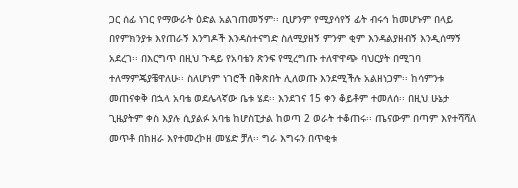ጋር ሰፊ ነገር የማውራት ዕድል አልገጠመኝም፡፡ ቢሆንም የሚያሳየኝ ፊት ብሩኅ ከመሆኑም በላይ በየምክንያቱ እየጠራኝ እንግዶች እንዳስተናግድ ስለሚያዘኝ ምንም ቂም እንዳልያዘብኝ እንዲሰማኝ አደረገ፡፡ በእርግጥ በዚህ ጉዳይ የአባቴን ጽንፍ የሚረግጡ ተለዋዋጭ ባህርያት በሚገባ ተለማምጄያቼዋለሁ፡፡ ስለሆነም ነገሮች በቅጽበት ሊለወጡ እንደሚችሉ አልዘነጋም፡፡ ከሳምንቱ መጠናቀቅ በኋላ አባቴ ወደሌላኛው ቤቱ ሄደ፡፡ እንደገና 15 ቀን ቆይቶም ተመለሰ፡፡ በዚህ ሁኔታ ጊዜያትም ቀስ እያሉ ሲያልፉ አባቴ ከሆስፒታል ከወጣ 2 ወራት ተቆጠሩ፡፡ ጤናውም በጣም እየተሻሻለ መጥቶ በከዘራ እየተመረኮዘ መሄድ ቻለ፡፡ ግራ እግሩን በጥቂቱ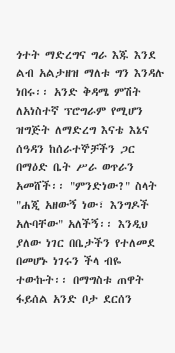ጎተት ማድረግና ግራ እጁ እንደ ልብ አልታዘዝ ማለቱ ግን እንዳሉ ነበሩ፡፡ አንድ ቅዳሜ ምሽት ለአነስተኛ ፕሮግራም የሚሆን ዝግጅት ለማድረግ እናቴ እኔና ሰዓዳን ከሰራተኞቻችን ጋር በማዕድ ቤት ሥራ ወጥራን አመሸች፡፡ "ምንድነው?" ስላት "ሐጂ አዘውኝ ነው፣ እንግዶች አሉባቸው" አለችኝ፡፡ እንዲህ ያለው ነገር በቤታችን የተለመደ በመሆኑ ነገሩን ችላ ብዬ ተውኩት፡፡ በማግስቱ ጠዋት ፋይሰል አንድ ቦታ ደርሰን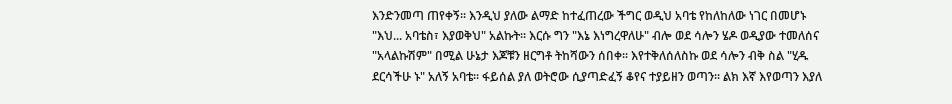እንድንመጣ ጠየቀኝ፡፡ እንዲህ ያለው ልማድ ከተፈጠረው ችግር ወዲህ አባቴ የከለከለው ነገር በመሆኑ "እህ... አባቴስ፣ እያወቅህ" አልኩት፡፡ እርሱ ግን "እኔ እነግረዋለሁ" ብሎ ወደ ሳሎን ሄዶ ወዲያው ተመለሰና "አላልኩሽም" በሚል ሁኔታ እጆቹን ዘርግቶ ትከሻውን ሰበቀ፡፡ እየተቅለሰለስኩ ወደ ሳሎን ብቅ ስል "ሂዱ ደርሳችሁ ኑ" አለኝ አባቴ፡፡ ፋይሰል ያለ ወትሮው ሲያጣድፈኝ ቆየና ተያይዘን ወጣን፡፡ ልክ እኛ እየወጣን እያለ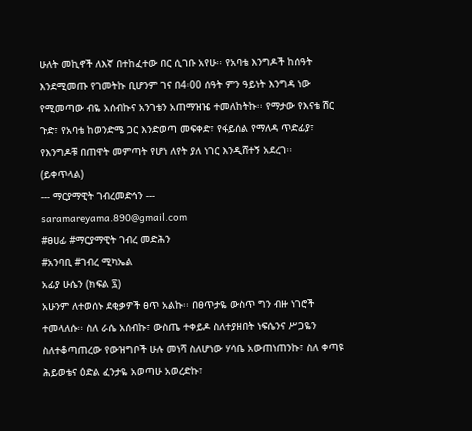ሁለት መኪኖች ለእኛ በተከፈተው በር ሲገቡ አየሁ፡፡ የአባቴ እንግዶች ከሰዓት እንደሚመጡ የገመትኩ ቢሆንም ገና በ4፡00 ሰዓት ምን ዓይነት እንግዳ ነው የሚመጣው ብዬ አሰብኩና አንገቴን አጠማዝዤ ተመለከትኩ፡፡ የማታው የእናቴ ሽር ጉድ፣ የአባቴ ከወንድሜ ጋር እንድወጣ መፍቀድ፣ የፋይሰል የማለዳ ጥድፊያ፣ የእንግዶቹ በጠዋት መምጣት የሆነ ለየት ያለ ነገር እንዲሸተኝ አደረገ፡፡
(ይቀጥላል)
--- ማርያማዊት ገብረመድኅን ---
saramareyama.890@gmail.com
#ፀሀፊ #ማርያማዊት ገብረ መድሕን
#አንባቢ #ገብረ ሚካኤል
አፊያ ሁሴን (ክፍል ፯)
አሁንም ለተወሰኑ ደቂቃዎች ፀጥ አልኩ፡፡ በፀጥታዬ ውስጥ ግን ብዙ ነገሮች ተመላለሱ፡፡ ስለ ራሴ አሰብኩ፣ ውስጤ ተቀይዶ ስለተያዘበት ነፍሴንና ሥጋዬን ስለተቆጣጠረው የውዝግቦች ሁሉ መነሻ ስለሆነው ሃሳቤ አውጠነጠንኩ፣ ስለ ቀጣዩ ሕይወቴና ዕድል ፈንታዬ አወጣሁ አወረድኩ፣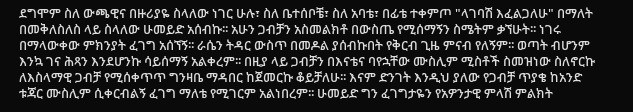ደግሞም ስለ ውጫዊና በዙሪያዬ ስላለው ነገር ሁሉ፣ ስለ ቤተሰቦቼ፣ ስለ አባቴ፣ በፊቴ ተቀምጦ "ላገባሽ እፈልጋለሁ" በማለት በመቅለስለስ ላይ ስላለው ሁመይድ አሰብኩ፡፡ አሁን ጋብቻን አስመልክቶ በውስጤ የሚሰማኝን ስሜትም ቃኘሁት፡፡ ነገሩ በማላውቀው ምክንያት ፈገግ አሰኘኝ፡፡ ራሴን ትዳር ውስጥ በመዶል ያሰብኩበት የቅርብ ጊዜ ምናብ የለኝም፡፡ ወጣት ብሆንም እንኳ ገና ሕጻን እንደሆንኩ ሳይሰማኝ አልቀረም፡፡ በዚያ ላይ ጋብቻን በእናቴና ባየኋቸው ሙስሊም ሚስቶች ስመዝነው ስለኖርኩ ለእስላማዊ ጋብቻ የሚሰቀጥጥ ግንዛቤ ማዳበር ከጀመርኩ ቆይቻለሁ፡፡ እናም ድንገት እንዲህ ያለው የጋብቻ ጥያቄ ከአንድ ቱጃር ሙስሊም ሲቀርብልኝ ፈገግ ማለቴ የሚገርም አልነበረም፡፡ ሁመይድ ግን ፈገግታዬን የአዎንታዊ ምላሽ ምልክት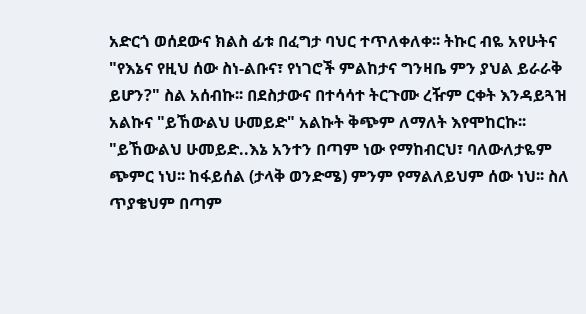አድርጎ ወሰደውና ክልስ ፊቱ በፈግታ ባህር ተጥለቀለቀ፡፡ ትኩር ብዬ አየሁትና "የእኔና የዚህ ሰው ስነ-ልቡና፣ የነገሮች ምልከታና ግንዛቤ ምን ያህል ይራራቅ ይሆን?" ስል አሰብኩ፡፡ በደስታውና በተሳሳተ ትርጉሙ ረዥም ርቀት እንዳይጓዝ አልኩና "ይኸውልህ ሁመይድ" አልኩት ቅጭም ለማለት እየሞከርኩ፡፡ "ይኸውልህ ሁመይድ..እኔ አንተን በጣም ነው የማከብርህ፣ ባለውለታዬም ጭምር ነህ፡፡ ከፋይሰል (ታላቅ ወንድሜ) ምንም የማልለይህም ሰው ነህ፡፡ ስለ ጥያቄህም በጣም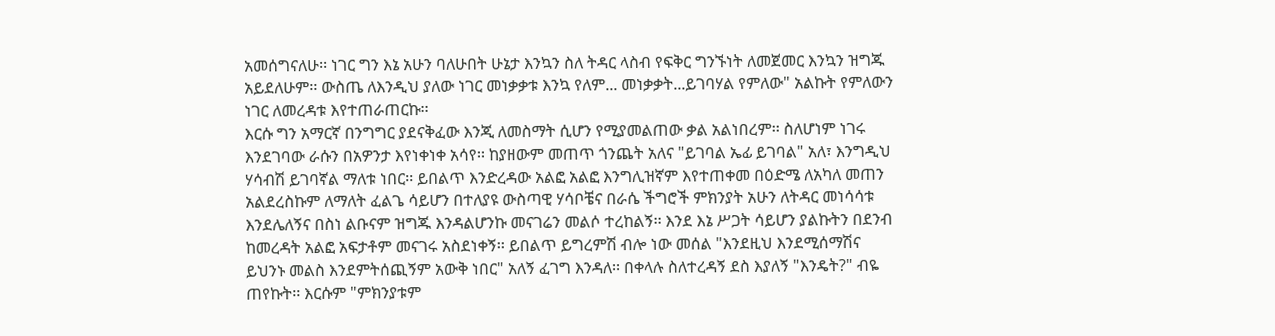አመሰግናለሁ፡፡ ነገር ግን እኔ አሁን ባለሁበት ሁኔታ እንኳን ስለ ትዳር ላስብ የፍቅር ግንኙነት ለመጀመር እንኳን ዝግጁ አይደለሁም፡፡ ውስጤ ለእንዲህ ያለው ነገር መነቃቃቱ እንኳ የለም... መነቃቃት...ይገባሃል የምለው" አልኩት የምለውን ነገር ለመረዳቱ እየተጠራጠርኩ፡፡
እርሱ ግን አማርኛ በንግግር ያደናቅፈው እንጂ ለመስማት ሲሆን የሚያመልጠው ቃል አልነበረም፡፡ ስለሆነም ነገሩ እንደገባው ራሱን በአዎንታ እየነቀነቀ አሳየ፡፡ ከያዘውም መጠጥ ጎንጨት አለና "ይገባል ኤፊ ይገባል" አለ፣ እንግዲህ ሃሳብሽ ይገባኛል ማለቱ ነበር፡፡ ይበልጥ እንድረዳው አልፎ አልፎ እንግሊዝኛም እየተጠቀመ በዕድሜ ለአካለ መጠን አልደረስኩም ለማለት ፈልጌ ሳይሆን በተለያዩ ውስጣዊ ሃሳቦቼና በራሴ ችግሮች ምክንያት አሁን ለትዳር መነሳሳቱ እንደሌለኝና በስነ ልቡናም ዝግጁ እንዳልሆንኩ መናገሬን መልሶ ተረከልኝ፡፡ እንደ እኔ ሥጋት ሳይሆን ያልኩትን በደንብ ከመረዳት አልፎ አፍታቶም መናገሩ አስደነቀኝ፡፡ ይበልጥ ይግረምሽ ብሎ ነው መሰል "እንደዚህ እንደሚሰማሽና ይህንኑ መልስ እንደምትሰጪኝም አውቅ ነበር" አለኝ ፈገግ እንዳለ፡፡ በቀላሉ ስለተረዳኝ ደስ እያለኝ "እንዴት?" ብዬ ጠየኩት፡፡ እርሱም "ምክንያቱም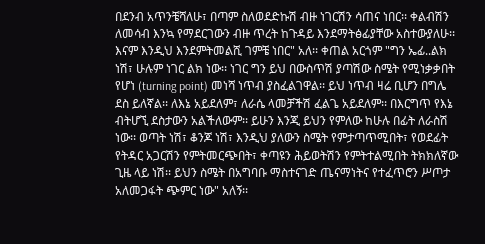በደንብ አጥንቼሻለሁ፣ በጣም ስለወደድኩሽ ብዙ ነገርሽን ሳጠና ነበር፡፡ ቀልብሽን ለመሳብ እንኳ የማደርገውን ብዙ ጥረት ከጉዳይ እንደማትፅፊያቸው አስተውያለሁ፡፡ እናም እንዲህ እንደምትመልሺ ገምቼ ነበር" አለ፡፡ ቀጠል አርጎም "ግን ኤፊ..ልክ ነሽ፣ ሁሉም ነገር ልክ ነው፡፡ ነገር ግን ይህ በውስጥሽ ያጣሽው ስሜት የሚነቃቃበት የሆነ (turning point) መነሻ ነጥብ ያስፈልገዋል፡፡ ይህ ነጥብ ዛሬ ቢሆን በግሌ ደስ ይለኛል፡፡ ለእኔ አይደለም፣ ለራሴ ላመቻችሽ ፈልጌ አይደለም፡፡ በእርግጥ የእኔ ብትሆኚ ደስታውን አልችለውም፡፡ ይሁን እንጂ ይህን የምለው ከሁሉ በፊት ለራስሽ ነው፡፡ ወጣት ነሽ፣ ቆንጆ ነሽ፣ እንዲህ ያለውን ስሜት የምታጣጥሚበት፣ የወደፊት የትዳር አጋርሽን የምትመርጭበት፣ ቀጣዩን ሕይወትሽን የምትተልሚበት ትክክለኛው ጊዜ ላይ ነሽ፡፡ ይህን ስሜት በአግባቡ ማስተናገድ ጤናማነትና የተፈጥሮን ሥጦታ አለመጋፋት ጭምር ነው" አለኝ፡፡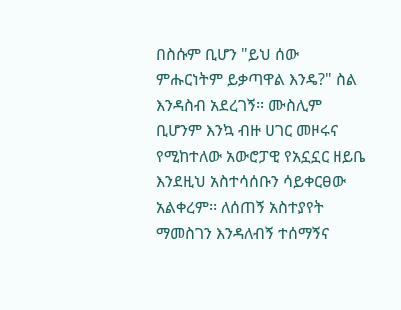በስሱም ቢሆን "ይህ ሰው ምሑርነትም ይቃጣዋል እንዴ?" ስል እንዳስብ አደረገኝ፡፡ ሙስሊም ቢሆንም እንኳ ብዙ ሀገር መዞሩና የሚከተለው አውሮፓዊ የአኗኗር ዘይቤ እንደዚህ አስተሳሰቡን ሳይቀርፀው አልቀረም፡፡ ለሰጠኝ አስተያየት ማመስገን እንዳለብኝ ተሰማኝና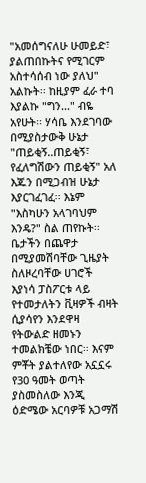"አመሰግናለሁ ሁመይድ፣ ያልጠበኩትና የሚገርም አስተሳሰብ ነው ያለህ" አልኩት፡፡ ከዚያም ፈራ ተባ እያልኩ "ግን..." ብዬ አየሁት፡፡ ሃሳቤ እንደገባው በሚያስታውቅ ሁኔታ "ጠይቂኝ..ጠይቂኝ፣ የፈለግሽውን ጠይቂኝ" አለ እጁን በሚጋብዝ ሁኔታ እያርገፈገፈ፡፡ እኔም "እስካሁን አላገባህም እንዴ?" ስል ጠየኩት፡፡ ቤታችን በጨዋታ በሚያመሽባቸው ጊዜያት ስለዞረባቸው ሀገሮች እያነሳ ፓስፖርቱ ላይ የተመታለትን ቪዛዎች ብዛት ሲያሳየን እንደዋዛ የትውልድ ዘመኑን ተመልክቼው ነበር፡፡ እናም ምቾት ያልተለየው አኗኗሩ የ30 ዓመት ወጣት ያስመስለው እንጂ ዕድሜው አርባዎቹ አጋማሽ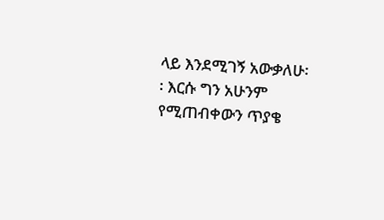ላይ እንደሚገኝ አውቃለሁ፡፡ እርሱ ግን አሁንም የሚጠብቀውን ጥያቄ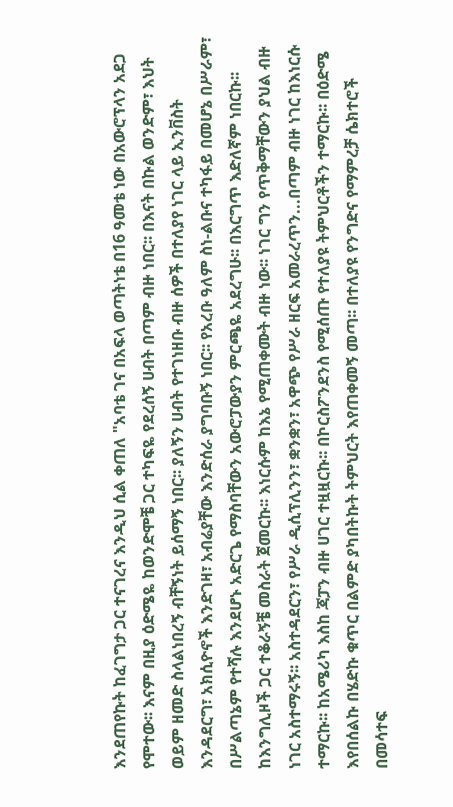እንደጠየኩት ከፈገግታ ጋር ተናገረና እንዲህ ሲል ቀጠለ "አባቴ ገና በአፍላ ወጣትነቴ በ16 ዓመቴ ነው በአውሮፕላን አደጋ የሞተው፡፡ እናም በዚያ ዕድሜዬ ከወንድሞቼ ጋር ተካፍዬ የደረሰኝ ሀብት በጣም ብዙ ነበር፡፡ በእናት በኩል ወንድም፣ እህት ወይም ዘመድ ስላልነበረኝ ብቸኝነት ይሰማኝ ነበር፡፡ ያለኝን ሀብት የተገነዘቡ ብዙ ሰዎች በተለያየ ነገር ላይ ኢንቨስት እንዳደርግ፣ አክሲዮኖች እንድገዛ፣ አብሬያቸው እንድሰራ ያግባቡኝ ነበር፡፡ የአረቡ ዓለም ስነ-ልቡና ተካፋይ በመሆኔ በሥራም፣ በሥልጣኔም የተሻሉ እንደሆኑ አድርጌ የማስባቸውን አውሮፓውያን ምርጫዬ አደረግሁ፡፡ በእርግጥ እድለኛም ነበርኩ፡፡ ከእንግሊዞች ጋር ተቆራኝቼ መስራት ጀመርኩ፡፡ እነርሱም ከእኔ የሚጠቀሙት ብዙ ነው፡፡ ነገር ግን የጥቅማቸውን ያህል ብዙ ነገር አስተማሩኝ፡፡ አስተዳደርን፣ የሥራ ዲሲፕሊንን፣ ቋንቋን፣ አዋጭ የሥራ ዘርፍ አመራረጥን...በጣም ብዙ ነገር ከእነርሱ ተማርኩ፡፡ ከአሜሪካ እስከ ጃፓን ብዙ ሀገር ተዟዟርኩ፡፡ በኮርስፖንደንስ የሚሰጡ የተለያዩ ትምህርቶችን ተማርኩ፡፡ በዕድሜ እየበሰልኩ በሄድኩ ቁጥር በልምድ ያካበትኩት ትምህርት እየጠቀመኝ መጣ፡፡ በተለያዩ የንግድና የማምረቻ ሴክተሮች በመሳተፍ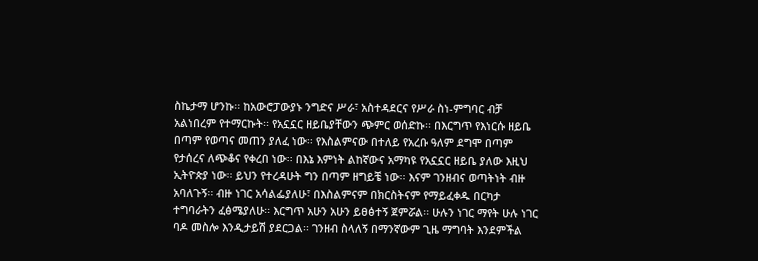ስኬታማ ሆንኩ፡፡ ከአውሮፓውያኑ ንግድና ሥራ፣ አስተዳደርና የሥራ ስነ-ምግባር ብቻ አልነበረም የተማርኩት፡፡ የአኗኗር ዘይቤያቸውን ጭምር ወሰድኩ፡፡ በእርግጥ የእነርሱ ዘይቤ በጣም የወጣና መጠን ያለፈ ነው፡፡ የእስልምናው በተለይ የአረቡ ዓለም ደግሞ በጣም የታሰረና ለጭቆና የቀረበ ነው፡፡ በእኔ እምነት ልከኛውና አማካዩ የአኗኗር ዘይቤ ያለው እዚህ ኢትዮጵያ ነው፡፡ ይህን የተረዳሁት ግን በጣም ዘግይቼ ነው፡፡ እናም ገንዘብና ወጣትነት ብዙ አባለጉኝ፡፡ ብዙ ነገር አሳልፌያለሁ፣ በእስልምናም በክርስትናም የማይፈቀዱ በርካታ ተግባራትን ፈፅሜያለሁ፡፡ እርግጥ አሁን አሁን ይፀፅተኝ ጀምሯል፡፡ ሁሉን ነገር ማየት ሁሉ ነገር ባዶ መስሎ እንዲታይሽ ያደርጋል፡፡ ገንዘብ ስላለኝ በማንኛውም ጊዜ ማግባት እንደምችል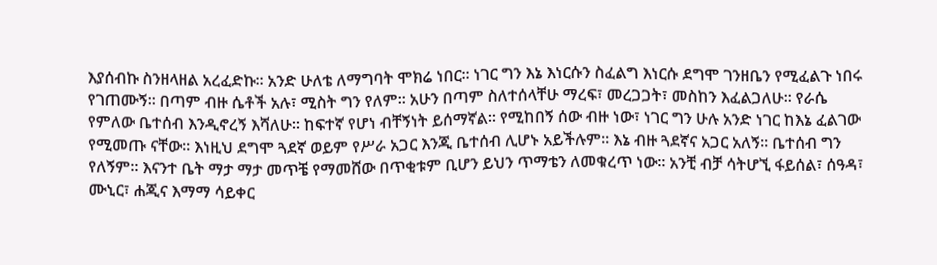እያሰብኩ ስንዘላዘል አረፈድኩ፡፡ አንድ ሁለቴ ለማግባት ሞክሬ ነበር፡፡ ነገር ግን እኔ እነርሱን ስፈልግ እነርሱ ደግሞ ገንዘቤን የሚፈልጉ ነበሩ የገጠሙኝ፡፡ በጣም ብዙ ሴቶች አሉ፣ ሚስት ግን የለም፡፡ አሁን በጣም ስለተሰላቸሁ ማረፍ፣ መረጋጋት፣ መስከን እፈልጋለሁ፡፡ የራሴ የምለው ቤተሰብ እንዲኖረኝ እሻለሁ፡፡ ከፍተኛ የሆነ ብቸኝነት ይሰማኛል፡፡ የሚከበኝ ሰው ብዙ ነው፣ ነገር ግን ሁሉ አንድ ነገር ከእኔ ፈልገው የሚመጡ ናቸው፡፡ እነዚህ ደግሞ ጓደኛ ወይም የሥራ አጋር እንጂ ቤተሰብ ሊሆኑ አይችሉም፡፡ እኔ ብዙ ጓደኛና አጋር አለኝ፡፡ ቤተሰብ ግን የለኝም፡፡ እናንተ ቤት ማታ ማታ መጥቼ የማመሸው በጥቂቱም ቢሆን ይህን ጥማቴን ለመቁረጥ ነው፡፡ አንቺ ብቻ ሳትሆኚ ፋይሰል፣ ሰዓዳ፣ ሙኒር፣ ሐጂና እማማ ሳይቀር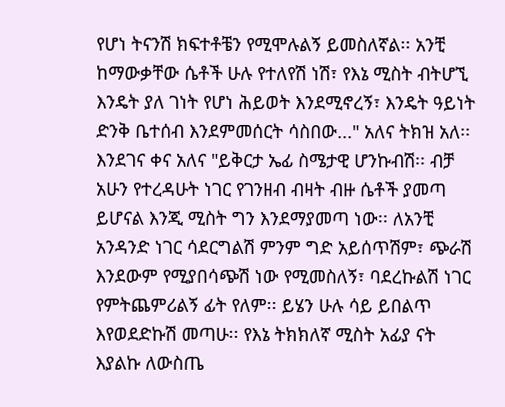የሆነ ትናንሽ ክፍተቶቼን የሚሞሉልኝ ይመስለኛል፡፡ አንቺ ከማውቃቸው ሴቶች ሁሉ የተለየሽ ነሽ፣ የእኔ ሚስት ብትሆኚ እንዴት ያለ ገነት የሆነ ሕይወት እንደሚኖረኝ፣ እንዴት ዓይነት ድንቅ ቤተሰብ እንደምመሰርት ሳስበው..." አለና ትክዝ አለ፡፡ እንደገና ቀና አለና "ይቅርታ ኤፊ ስሜታዊ ሆንኩብሽ፡፡ ብቻ አሁን የተረዳሁት ነገር የገንዘብ ብዛት ብዙ ሴቶች ያመጣ ይሆናል እንጂ ሚስት ግን እንደማያመጣ ነው፡፡ ለአንቺ አንዳንድ ነገር ሳደርግልሽ ምንም ግድ አይሰጥሽም፣ ጭራሽ እንደውም የሚያበሳጭሽ ነው የሚመስለኝ፣ ባደረኩልሽ ነገር የምትጨምሪልኝ ፊት የለም፡፡ ይሄን ሁሉ ሳይ ይበልጥ እየወደድኩሽ መጣሁ፡፡ የእኔ ትክክለኛ ሚስት አፊያ ናት እያልኩ ለውስጤ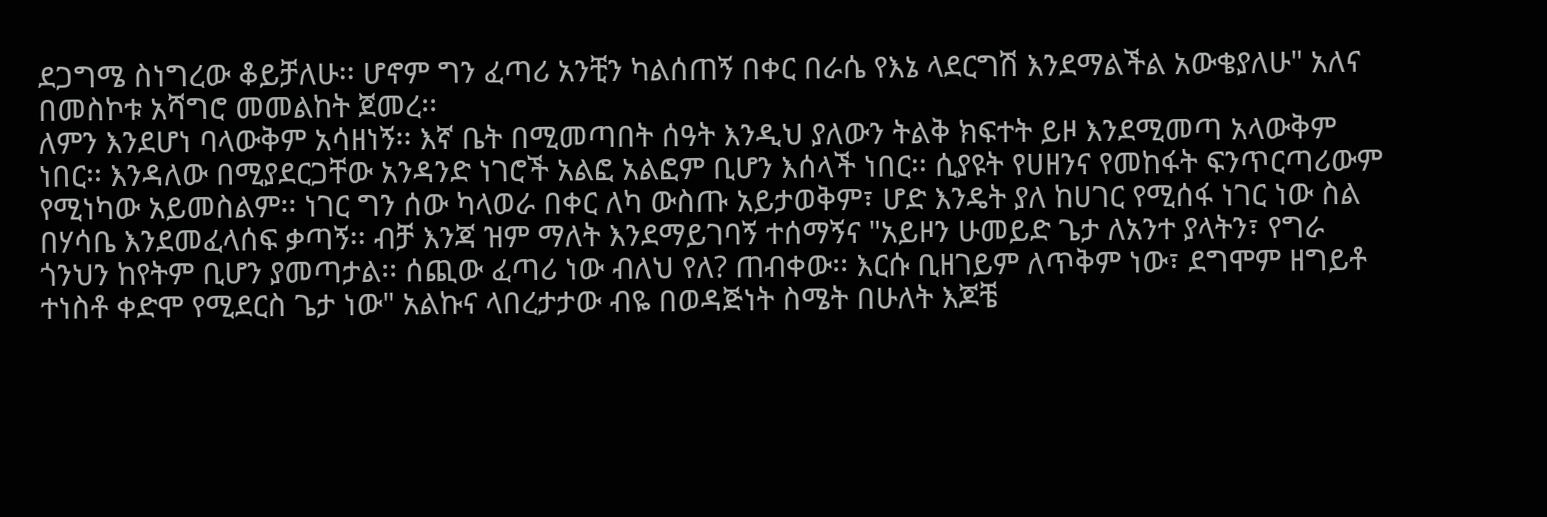ደጋግሜ ስነግረው ቆይቻለሁ፡፡ ሆኖም ግን ፈጣሪ አንቺን ካልሰጠኝ በቀር በራሴ የእኔ ላደርግሽ እንደማልችል አውቄያለሁ" አለና በመስኮቱ አሻግሮ መመልከት ጀመረ፡፡
ለምን እንደሆነ ባላውቅም አሳዘነኝ፡፡ እኛ ቤት በሚመጣበት ሰዓት እንዲህ ያለውን ትልቅ ክፍተት ይዞ እንደሚመጣ አላውቅም ነበር፡፡ እንዳለው በሚያደርጋቸው አንዳንድ ነገሮች አልፎ አልፎም ቢሆን እሰላች ነበር፡፡ ሲያዩት የሀዘንና የመከፋት ፍንጥርጣሪውም የሚነካው አይመስልም፡፡ ነገር ግን ሰው ካላወራ በቀር ለካ ውስጡ አይታወቅም፣ ሆድ እንዴት ያለ ከሀገር የሚሰፋ ነገር ነው ስል በሃሳቤ እንደመፈላሰፍ ቃጣኝ፡፡ ብቻ እንጃ ዝም ማለት እንደማይገባኝ ተሰማኝና "አይዞን ሁመይድ ጌታ ለአንተ ያላትን፣ የግራ ጎንህን ከየትም ቢሆን ያመጣታል፡፡ ሰጪው ፈጣሪ ነው ብለህ የለ? ጠብቀው፡፡ እርሱ ቢዘገይም ለጥቅም ነው፣ ደግሞም ዘግይቶ ተነስቶ ቀድሞ የሚደርስ ጌታ ነው" አልኩና ላበረታታው ብዬ በወዳጅነት ስሜት በሁለት እጆቼ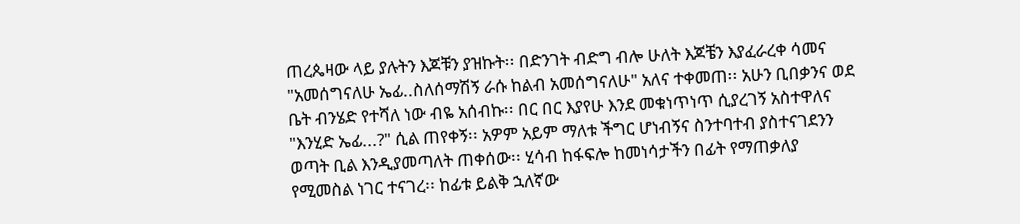ጠረጴዛው ላይ ያሉትን እጆቹን ያዝኩት፡፡ በድንገት ብድግ ብሎ ሁለት እጆቼን እያፈራረቀ ሳመና "አመሰግናለሁ ኤፊ..ስለሰማሽኝ ራሱ ከልብ አመሰግናለሁ" አለና ተቀመጠ፡፡ አሁን ቢበቃንና ወደ ቤት ብንሄድ የተሻለ ነው ብዬ አሰብኩ፡፡ በር በር እያየሁ እንደ መቁነጥነጥ ሲያረገኝ አስተዋለና "እንሂድ ኤፊ...?" ሲል ጠየቀኝ፡፡ አዎም አይም ማለቱ ችግር ሆነብኝና ስንተባተብ ያስተናገደንን ወጣት ቢል እንዲያመጣለት ጠቀሰው፡፡ ሂሳብ ከፋፍሎ ከመነሳታችን በፊት የማጠቃለያ የሚመስል ነገር ተናገረ፡፡ ከፊቱ ይልቅ ኋለኛው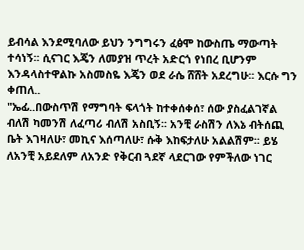ይብሳል እንደሚባለው ይህን ንግግሩን ፈፅሞ ከውስጤ ማውጣት ተሳነኝ፡፡ ሲናገር እጄን ለመያዝ ጥረት አድርጎ የነበረ ቢሆንም እንዳላስተዋልኩ አስመስዬ እጄን ወደ ራሴ ሸሸት አደረግሁ፡፡ እርሱ ግን ቀጠለ..
"ኤፊ..በውስጥሽ የማግባት ፍላጎት ከተቀሰቀሰ፣ ሰው ያስፈልገኛል ብለሽ ካመንሽ ለፈጣሪ ብለሽ አስቢኝ፡፡ አንቺ ራስሽን ለእኔ ብትሰጪ ቤት እገዛለሁ፣ መኪና እሰጣለሁ፣ ሱቅ እከፍታለሁ አልልሽም፡፡ ይሄ ለአንቺ አይደለም ለአንድ የቅርብ ጓደኛ ላደርገው የምችለው ነገር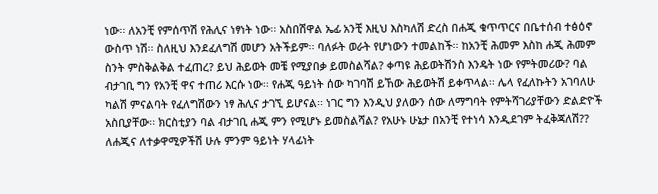ነው፡፡ ለአንቺ የምሰጥሽ የሕሊና ነፃነት ነው፡፡ አስበሽዋል ኤፊ አንቺ እዚህ እስካለሽ ድረስ በሐጂ ቁጥጥርና በቤተሰብ ተፅዕኖ ውስጥ ነሽ፡፡ ስለዚህ እንደፈለግሽ መሆን አትችይም፡፡ ባለፉት ወራት የሆነውን ተመልከች፡፡ ከአንቺ ሕመም እስከ ሐጂ ሕመም ስንት ምስቅልቅል ተፈጠረ? ይህ ሕይወት መቼ የሚያበቃ ይመስልሻል? ቀጣዩ ሕይወትሽንስ እንዴት ነው የምትመሪው? ባል ብታገቢ ግን የአንቺ ዋና ተጠሪ እርሱ ነው፡፡ የሐጂ ዓይነት ሰው ካገባሽ ይኸው ሕይወትሽ ይቀጥላል፡፡ ሌላ የፈለኩትን አገባለሁ ካልሽ ምናልባት የፈለግሽውን ነፃ ሕሊና ታገኚ ይሆናል፡፡ ነገር ግን እንዲህ ያለውን ሰው ለማግባት የምትሻገሪያቸውን ድልድዮች አስቢያቸው፡፡ ክርስቲያን ባል ብታገቢ ሐጂ ምን የሚሆኑ ይመስልሻል? የአሁኑ ሁኔታ በአንቺ የተነሳ እንዲደገም ትፈቅጃለሽ?? ለሐጂና ለተቃዋሚዎችሽ ሁሉ ምንም ዓይነት ሃላፊነት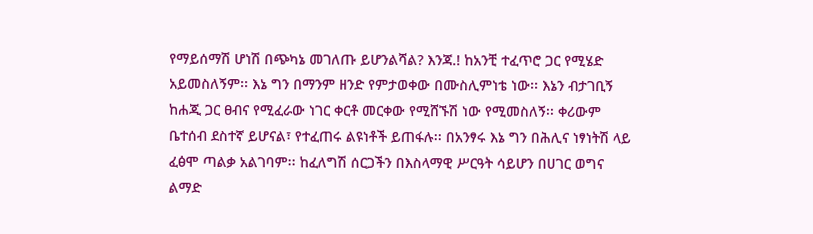የማይሰማሽ ሆነሽ በጭካኔ መገለጡ ይሆንልሻል? እንጃ.! ከአንቺ ተፈጥሮ ጋር የሚሄድ አይመስለኝም፡፡ እኔ ግን በማንም ዘንድ የምታወቀው በሙስሊምነቴ ነው፡፡ እኔን ብታገቢኝ ከሐጂ ጋር ፀብና የሚፈራው ነገር ቀርቶ መርቀው የሚሸኙሽ ነው የሚመስለኝ፡፡ ቀሪውም ቤተሰብ ደስተኛ ይሆናል፣ የተፈጠሩ ልዩነቶች ይጠፋሉ፡፡ በአንፃሩ እኔ ግን በሕሊና ነፃነትሽ ላይ ፈፅሞ ጣልቃ አልገባም፡፡ ከፈለግሽ ሰርጋችን በእስላማዊ ሥርዓት ሳይሆን በሀገር ወግና ልማድ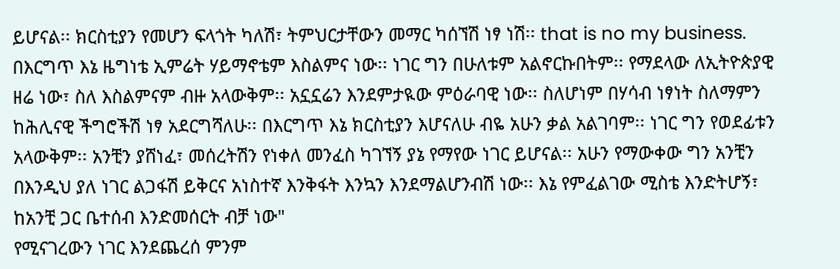ይሆናል፡፡ ክርስቲያን የመሆን ፍላጎት ካለሽ፣ ትምህርታቸውን መማር ካሰኘሽ ነፃ ነሽ፡፡ that is no my business. በእርግጥ እኔ ዜግነቴ ኢምሬት ሃይማኖቴም እስልምና ነው፡፡ ነገር ግን በሁለቱም አልኖርኩበትም፡፡ የማደላው ለኢትዮጵያዊ ዘሬ ነው፣ ስለ እስልምናም ብዙ አላውቅም፡፡ አኗኗሬን እንደምታዪው ምዕራባዊ ነው፡፡ ስለሆነም በሃሳብ ነፃነት ስለማምን ከሕሊናዊ ችግሮችሽ ነፃ አደርግሻለሁ፡፡ በእርግጥ እኔ ክርስቲያን እሆናለሁ ብዬ አሁን ቃል አልገባም፡፡ ነገር ግን የወደፊቱን አላውቅም፡፡ አንቺን ያሸነፈ፣ መሰረትሽን የነቀለ መንፈስ ካገኘኝ ያኔ የማየው ነገር ይሆናል፡፡ አሁን የማውቀው ግን አንቺን በእንዲህ ያለ ነገር ልጋፋሽ ይቅርና አነስተኛ እንቅፋት እንኳን እንደማልሆንብሽ ነው፡፡ እኔ የምፈልገው ሚስቴ እንድትሆኝ፣ ከአንቺ ጋር ቤተሰብ እንድመሰርት ብቻ ነው"
የሚናገረውን ነገር እንደጨረሰ ምንም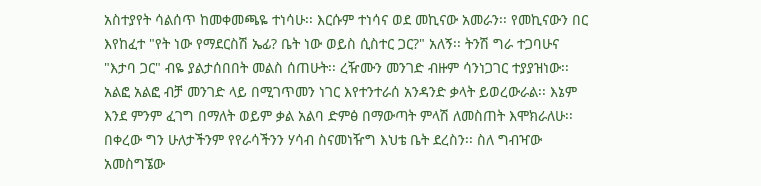አስተያየት ሳልሰጥ ከመቀመጫዬ ተነሳሁ፡፡ እርሱም ተነሳና ወደ መኪናው አመራን፡፡ የመኪናውን በር እየከፈተ "የት ነው የማደርስሽ ኤፊ? ቤት ነው ወይስ ሲስተር ጋር?" አለኝ፡፡ ትንሽ ግራ ተጋባሁና "እታባ ጋር" ብዬ ያልታሰበበት መልስ ሰጠሁት፡፡ ረዥሙን መንገድ ብዙም ሳንነጋገር ተያያዝነው፡፡ አልፎ አልፎ ብቻ መንገድ ላይ በሚገጥመን ነገር እየተንተራሰ አንዳንድ ቃላት ይወረውራል፡፡ እኔም እንደ ምንም ፈገግ በማለት ወይም ቃል አልባ ድምፅ በማውጣት ምላሽ ለመስጠት እሞክራለሁ፡፡ በቀረው ግን ሁለታችንም የየራሳችንን ሃሳብ ስናመነዥግ እህቴ ቤት ደረስን፡፡ ስለ ግብዣው አመስግኜው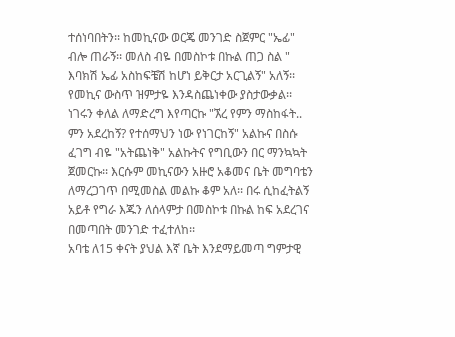ተሰነባበትን፡፡ ከመኪናው ወርጄ መንገድ ስጀምር "ኤፊ" ብሎ ጠራኝ፡፡ መለስ ብዬ በመስኮቱ በኩል ጠጋ ስል " እባክሽ ኤፊ አስከፍቼሽ ከሆነ ይቅርታ አርጊልኝ" አለኝ፡፡ የመኪና ውስጥ ዝምታዬ እንዳስጨነቀው ያስታውቃል፡፡ ነገሩን ቀለል ለማድረግ እየጣርኩ "ኧረ የምን ማስከፋት.. ምን አደረከኝ? የተሰማህን ነው የነገርከኝ" አልኩና በስሱ ፈገግ ብዬ "አትጨነቅ" አልኩትና የግቢውን በር ማንኳኳት ጀመርኩ፡፡ እርሱም መኪናውን አዙሮ አቆመና ቤት መግባቴን ለማረጋገጥ በሚመስል መልኩ ቆም አለ፡፡ በሩ ሲከፈትልኝ አይቶ የግራ እጁን ለሰላምታ በመስኮቱ በኩል ከፍ አደረገና በመጣበት መንገድ ተፈተለከ፡፡
አባቴ ለ15 ቀናት ያህል እኛ ቤት እንደማይመጣ ግምታዊ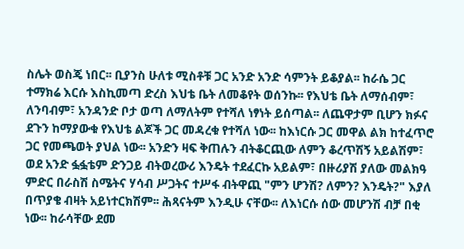ስሌት ወስጄ ነበር፡፡ ቢያንስ ሁለቱ ሚስቶቹ ጋር አንድ አንድ ሳምንት ይቆያል፡፡ ከራሴ ጋር ተማክሬ እርሱ እስኪመጣ ድረስ እህቴ ቤት ለመቆየት ወሰንኩ፡፡ የእህቴ ቤት ለማሰብም፣ ለንባብም፣ አንዳንድ ቦታ ወጣ ለማለትም የተሻለ ነፃነት ይሰጣል፡፡ ለጨዋታም ቢሆን ክፉና ደጉን ከማያውቁ የእህቴ ልጆች ጋር መዳረቁ የተሻለ ነው፡፡ ከእነርሱ ጋር መዋል ልክ ከተፈጥሮ ጋር የመጫወት ያህል ነው፡፡ አንድን ዛፍ ቅጠሉን ብትቆርጪው ለምን ቆረጥሽኝ አይልሽም፣ ወደ አንድ ፏፏቴም ድንጋይ ብትወረውሪ እንዴት ተደፈርኩ አይልም፣ በዙሪያሽ ያለው መልክዓ ምድር በራስሽ ስሜትና ሃሳብ ሥጋትና ተሥፋ ብትዋጪ "ምን ሆንሽ? ለምን? እንዴት?" እያለ በጥያቄ ብዛት አይነተርክሽም፡፡ ሕጻናትም እንዲሁ ናቸው፡፡ ለእነርሱ ሰው መሆንሽ ብቻ በቂ ነው፡፡ ከራሳቸው ደመ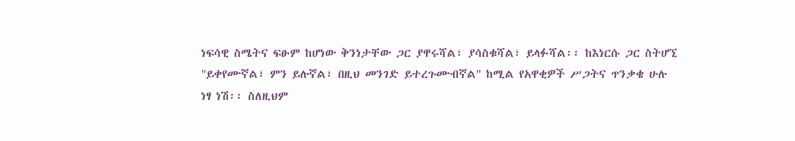ነፍሳዊ ስሜትና ፍፁም ከሆነው ቅንነታቸው ጋር ያዋሩሻል፣ ያሳስቁሻል፣ ይላፉሻል፡፡ ከእነርሱ ጋር ስትሆኚ "ይቀየሙኛል፣ ምን ይሉኛል፣ በዚህ መንገድ ይተረጉሙብኛል" ከሚል የአዋቂዎች ሥጋትና ጥንቃቄ ሁሉ ነፃ ነሽ፡፡ ስለዚህም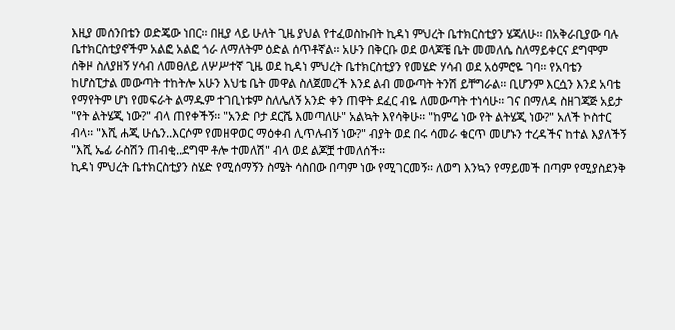እዚያ መሰንበቴን ወድጄው ነበር፡፡ በዚያ ላይ ሁለት ጊዜ ያህል የተፈወስኩበት ኪዳነ ምህረት ቤተክርስቲያን ሄጃለሁ፡፡ በአቅራቢያው ባሉ ቤተክርስቲያኖችም አልፎ አልፎ ጎራ ለማለትም ዕድል ሰጥቶኛል፡፡ አሁን በቅርቡ ወደ ወላጆቼ ቤት መመለሴ ስለማይቀርና ደግሞም ሰቅዞ ስለያዘኝ ሃሳብ ለመፀለይ ለሦሥተኛ ጊዜ ወደ ኪዳነ ምህረት ቤተክርስቲያን የመሄድ ሃሳብ ወደ አዕምሮዬ ገባ፡፡ የአባቴን ከሆስፒታል መውጣት ተከትሎ አሁን እህቴ ቤት መዋል ስለጀመረች እንደ ልብ መውጣት ትንሽ ይቸግራል፡፡ ቢሆንም እርሷን እንደ አባቴ የማየትም ሆነ የመፍራት ልማዱም ተገቢነቱም ስለሌለኝ አንድ ቀን ጠዋት ደፈር ብዬ ለመውጣት ተነሳሁ፡፡ ገና በማለዳ ስዘገጃጅ አይታ "የት ልትሄጂ ነው?" ብላ ጠየቀችኝ፡፡ "አንድ ቦታ ደርሼ እመጣለሁ" አልኳት እየሳቅሁ፡፡ "ከምሬ ነው የት ልትሄጂ ነው?" አለች ኮስተር ብላ፡፡ "እሺ ሐጂ ሁሴን..እርሶም የመዘዋወር ማዕቀብ ሊጥሉብኝ ነው?" ብያት ወደ በሩ ሳመራ ቁርጥ መሆኑን ተረዳችና ከተል እያለችኝ "እሺ ኤፊ ራስሽን ጠብቂ..ደግሞ ቶሎ ተመለሽ" ብላ ወደ ልጆቿ ተመለሰች፡፡
ኪዳነ ምህረት ቤተክርስቲያን ስሄድ የሚሰማኝን ስሜት ሳስበው በጣም ነው የሚገርመኝ፡፡ ለወግ እንኳን የማይመች በጣም የሚያስደንቅ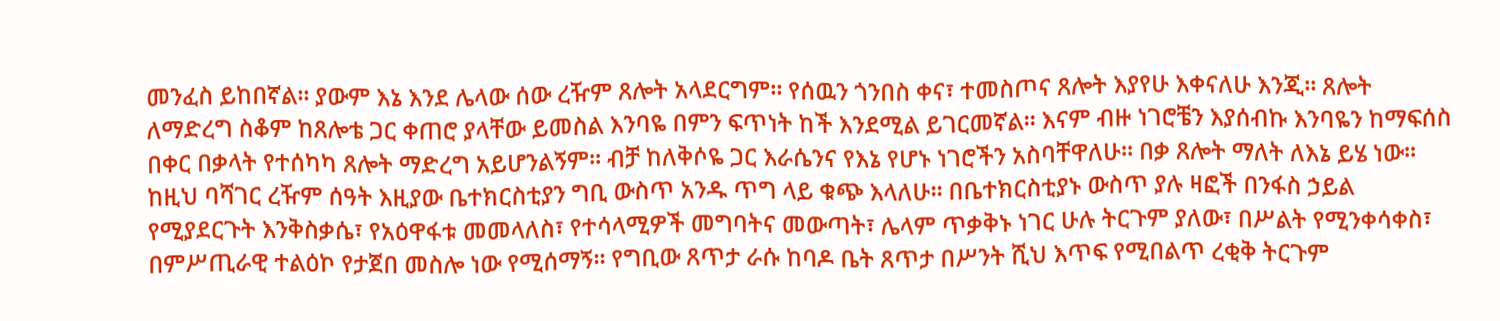መንፈስ ይከበኛል፡፡ ያውም እኔ እንደ ሌላው ሰው ረዥም ጸሎት አላደርግም፡፡ የሰዉን ጎንበስ ቀና፣ ተመስጦና ጸሎት እያየሁ እቀናለሁ እንጂ፡፡ ጸሎት ለማድረግ ስቆም ከጸሎቴ ጋር ቀጠሮ ያላቸው ይመስል እንባዬ በምን ፍጥነት ከች እንደሚል ይገርመኛል፡፡ እናም ብዙ ነገሮቼን እያሰብኩ እንባዬን ከማፍሰስ በቀር በቃላት የተሰካካ ጸሎት ማድረግ አይሆንልኝም፡፡ ብቻ ከለቅሶዬ ጋር እራሴንና የእኔ የሆኑ ነገሮችን አስባቸዋለሁ፡፡ በቃ ጸሎት ማለት ለእኔ ይሄ ነው፡፡ ከዚህ ባሻገር ረዥም ሰዓት እዚያው ቤተክርስቲያን ግቢ ውስጥ አንዱ ጥግ ላይ ቁጭ እላለሁ፡፡ በቤተክርስቲያኑ ውስጥ ያሉ ዛፎች በንፋስ ኃይል የሚያደርጉት እንቅስቃሴ፣ የአዕዋፋቱ መመላለስ፣ የተሳላሚዎች መግባትና መውጣት፣ ሌላም ጥቃቅኑ ነገር ሁሉ ትርጉም ያለው፣ በሥልት የሚንቀሳቀስ፣ በምሥጢራዊ ተልዕኮ የታጀበ መስሎ ነው የሚሰማኝ፡፡ የግቢው ጸጥታ ራሱ ከባዶ ቤት ጸጥታ በሥንት ሺህ እጥፍ የሚበልጥ ረቂቅ ትርጉም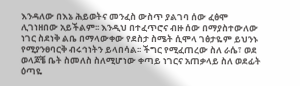እንዳለው በእኔ ሕይወትና መንፈስ ውስጥ ያልገባ ሰው ፈፅሞ ሊገነዘበው አይችልም፡፡ እንዲህ በተፈጥሮና ብዙ ሰው በማያስተውለው ነገር ስደነቅ ልቤ በማላውቀው የደስታ ስሜት ሲሞላ ገፅታዬም ይህንኑ የሚያንፀባርቅ ብሩኅነትን ይላበሳል፡፡ ችግር የሚፈጠረው ስለ ራሴ፣ ወደ ወላጆቼ ቤት ስመለስ ስለሚሆነው ቀጣይ ነገርና አጠቃላይ ስለ ወደፊት ዕጣዬ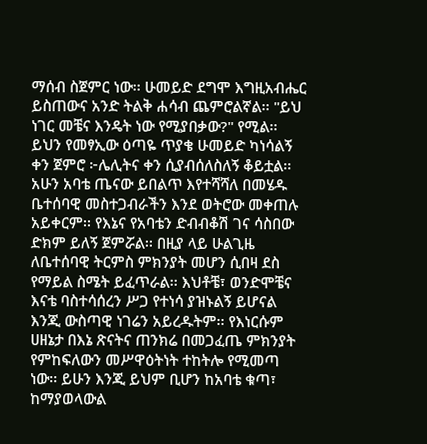ማሰብ ስጀምር ነው፡፡ ሁመይድ ደግሞ እግዚአብሔር ይስጠውና አንድ ትልቅ ሐሳብ ጨምሮልኛል፡፡ "ይህ ነገር መቼና እንዴት ነው የሚያበቃው?" የሚል፡፡
ይህን የመፃኢው ዕጣዬ ጥያቄ ሁመይድ ካነሳልኝ ቀን ጀምሮ ፦ሌሊትና ቀን ሲያብሰለስለኝ ቆይቷል፡፡ አሁን አባቴ ጤናው ይበልጥ እየተሻሻለ በመሄዱ ቤተሰባዊ መስተጋብራችን እንደ ወትሮው መቀጠሉ አይቀርም፡፡ የእኔና የአባቴን ድብብቆሽ ገና ሳስበው ድክም ይለኝ ጀምሯል፡፡ በዚያ ላይ ሁልጊዜ ለቤተሰባዊ ትርምስ ምክንያት መሆን ሲበዛ ደስ የማይል ስሜት ይፈጥራል፡፡ እህቶቼ፣ ወንድሞቼና እናቴ ባስተሳሰረን ሥጋ የተነሳ ያዝኑልኝ ይሆናል እንጂ ውስጣዊ ነገሬን አይረዱትም፡፡ የእነርሱም ሀዘኔታ በእኔ ጽናትና ጠንክሬ በመጋፈጤ ምክንያት የምከፍለውን መሥዋዕትነት ተከትሎ የሚመጣ ነው፡፡ ይሁን እንጂ ይህም ቢሆን ከአባቴ ቁጣ፣ ከማያወላውል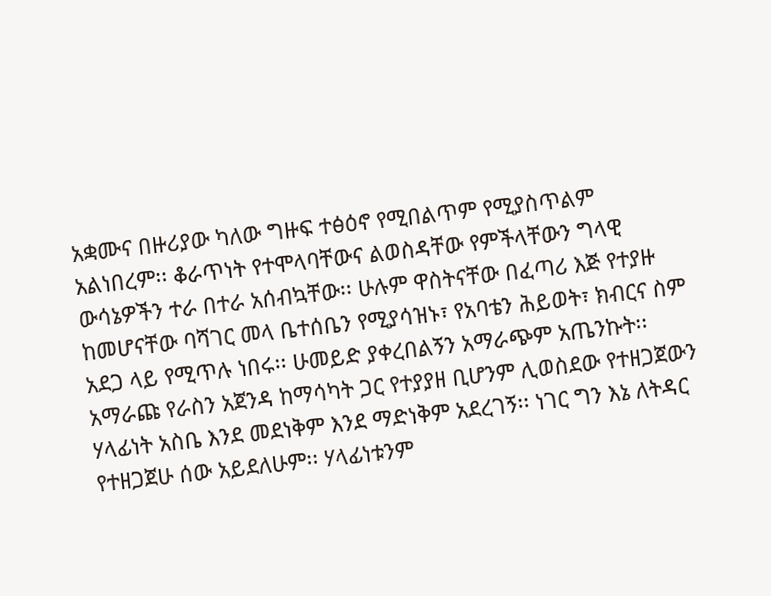አቋሙና በዙሪያው ካለው ግዙፍ ተፅዕኖ የሚበልጥም የሚያስጥልም አልነበረም፡፡ ቆራጥነት የተሞላባቸውና ልወስዳቸው የምችላቸውን ግላዊ ውሳኔዎችን ተራ በተራ አሰብኳቸው፡፡ ሁሉም ዋስትናቸው በፈጣሪ እጅ የተያዙ ከመሆናቸው ባሻገር መላ ቤተሰቤን የሚያሳዝኑ፣ የአባቴን ሕይወት፣ ክብርና ስም አደጋ ላይ የሚጥሉ ነበሩ፡፡ ሁመይድ ያቀረበልኝን አማራጭም አጤንኩት፡፡ አማራጩ የራስን አጀንዳ ከማሳካት ጋር የተያያዘ ቢሆንም ሊወስደው የተዘጋጀውን ሃላፊነት አስቤ እንደ መደነቅም እንደ ማድነቅም አደረገኝ፡፡ ነገር ግን እኔ ለትዳር የተዘጋጀሁ ሰው አይደለሁም፡፡ ሃላፊነቱንም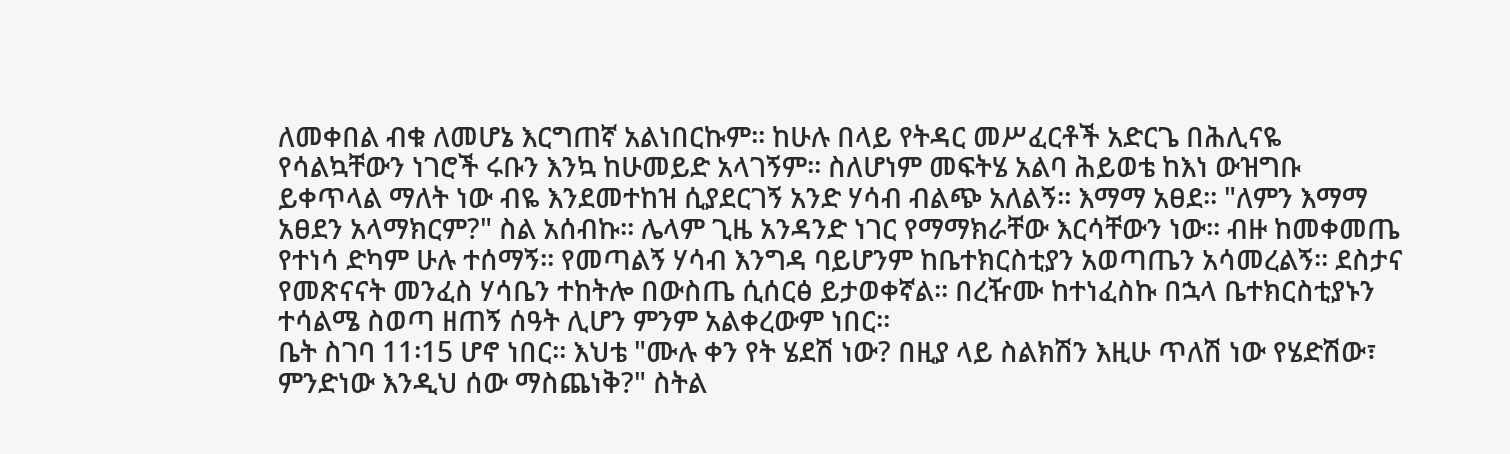ለመቀበል ብቁ ለመሆኔ እርግጠኛ አልነበርኩም፡፡ ከሁሉ በላይ የትዳር መሥፈርቶች አድርጌ በሕሊናዬ የሳልኳቸውን ነገሮች ሩቡን እንኳ ከሁመይድ አላገኝም፡፡ ስለሆነም መፍትሄ አልባ ሕይወቴ ከእነ ውዝግቡ ይቀጥላል ማለት ነው ብዬ እንደመተከዝ ሲያደርገኝ አንድ ሃሳብ ብልጭ አለልኝ፡፡ እማማ አፀደ፡፡ "ለምን እማማ አፀደን አላማክርም?" ስል አሰብኩ፡፡ ሌላም ጊዜ አንዳንድ ነገር የማማክራቸው እርሳቸውን ነው፡፡ ብዙ ከመቀመጤ የተነሳ ድካም ሁሉ ተሰማኝ፡፡ የመጣልኝ ሃሳብ እንግዳ ባይሆንም ከቤተክርስቲያን አወጣጤን አሳመረልኝ፡፡ ደስታና የመጽናናት መንፈስ ሃሳቤን ተከትሎ በውስጤ ሲሰርፅ ይታወቀኛል፡፡ በረዥሙ ከተነፈስኩ በኋላ ቤተክርስቲያኑን ተሳልሜ ስወጣ ዘጠኝ ሰዓት ሊሆን ምንም አልቀረውም ነበር፡፡
ቤት ስገባ 11፡15 ሆኖ ነበር፡፡ እህቴ "ሙሉ ቀን የት ሄደሽ ነው? በዚያ ላይ ስልክሽን እዚሁ ጥለሽ ነው የሄድሽው፣ ምንድነው እንዲህ ሰው ማስጨነቅ?" ስትል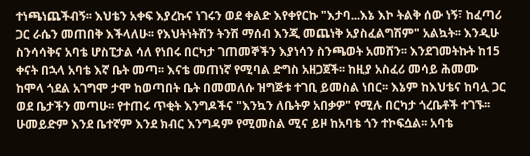ተነጫነጨችብኝ፡፡ እህቴን አቀፍ እያረኩና ነገሩን ወደ ቀልድ እየቀየርኩ "እታባ...እኔ እኮ ትልቅ ሰው ነኝ፣ ከፈጣሪ ጋር ራሴን መጠበቅ እችላለሁ፡፡ የእህትነትሽን ትንሽ ማሰብ እንጂ መጨነቅ አያስፈልግሽም" አልኳት፡፡ እንዲሁ ስንሳሳቅና አባቴ ሆስፒታል ሳለ የነበሩ በርካታ ገጠመኞችን እያነሳን ስንጫወት አመሸን፡፡ እንደገመትኩት ከ15 ቀናት በኋላ አባቴ እኛ ቤት መጣ፡፡ እናቴ መጠነኛ የሚባል ድግስ አዘጋጀች፡፡ ከዚያ አስፈሪ መሳይ ሕመሙ ከሞላ ጎደል አገግሞ ታሞ ከወጣበት ቤት በመመለሱ ዝግጅቱ ተገቢ ይመስል ነበር፡፡ እኔም ከእህቴና ከባሏ ጋር ወደ ቤታችን መጣሁ፡፡ የተጠሩ ጥቂት እንግዶችና "እንኳን ለቤትዎ አበቃዎ" የሚሉ በርካታ ጎረቤቶች ተገኙ፡፡ ሁመይድም እንደ ቤተኛም እንደ ክብር እንግዳም የሚመስል ሚና ይዞ ከአባቴ ጎን ተኮፍሷል፡፡ አባቴ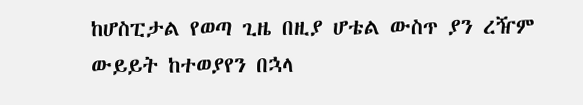ከሆስፒታል የወጣ ጊዜ በዚያ ሆቴል ውስጥ ያን ረዥም ውይይት ከተወያየን በኋላ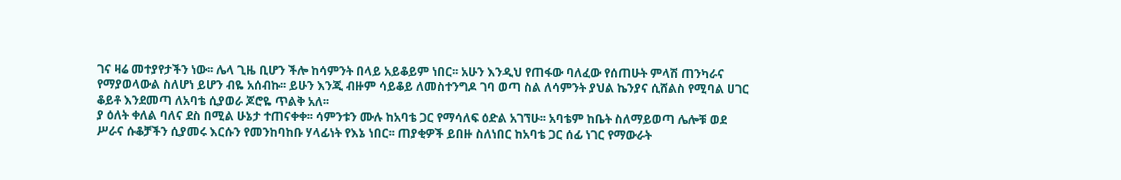ገና ዛሬ መተያየታችን ነው፡፡ ሌላ ጊዜ ቢሆን ችሎ ከሳምንት በላይ አይቆይም ነበር፡፡ አሁን እንዲህ የጠፋው ባለፈው የሰጠሁት ምላሽ ጠንካራና የማያወላውል ስለሆነ ይሆን ብዬ አሰብኩ፡፡ ይሁን እንጂ ብዙም ሳይቆይ ለመስተንግዶ ገባ ወጣ ስል ለሳምንት ያህል ኬንያና ሲሸልስ የሚባል ሀገር ቆይቶ እንደመጣ ለአባቴ ሲያወራ ጆሮዬ ጥልቅ አለ፡፡
ያ ዕለት ቀለል ባለና ደስ በሚል ሁኔታ ተጠናቀቀ፡፡ ሳምንቱን ሙሉ ከአባቴ ጋር የማሳለፍ ዕድል አገኘሁ፡፡ አባቴም ከቤት ስለማይወጣ ሌሎቹ ወደ ሥራና ሱቆቻችን ሲያመሩ እርሱን የመንከባከቡ ሃላፊነት የእኔ ነበር፡፡ ጠያቂዎች ይበዙ ስለነበር ከአባቴ ጋር ሰፊ ነገር የማውራት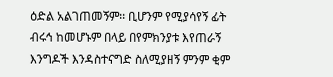ዕድል አልገጠመኝም፡፡ ቢሆንም የሚያሳየኝ ፊት ብሩኅ ከመሆኑም በላይ በየምክንያቱ እየጠራኝ እንግዶች እንዳስተናግድ ስለሚያዘኝ ምንም ቂም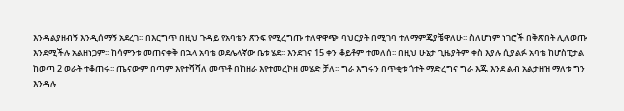እንዳልያዘብኝ እንዲሰማኝ አደረገ፡፡ በእርግጥ በዚህ ጉዳይ የአባቴን ጽንፍ የሚረግጡ ተለዋዋጭ ባህርያት በሚገባ ተለማምጄያቼዋለሁ፡፡ ስለሆነም ነገሮች በቅጽበት ሊለወጡ እንደሚችሉ አልዘነጋም፡፡ ከሳምንቱ መጠናቀቅ በኋላ አባቴ ወደሌላኛው ቤቱ ሄደ፡፡ እንደገና 15 ቀን ቆይቶም ተመለሰ፡፡ በዚህ ሁኔታ ጊዜያትም ቀስ እያሉ ሲያልፉ አባቴ ከሆስፒታል ከወጣ 2 ወራት ተቆጠሩ፡፡ ጤናውም በጣም እየተሻሻለ መጥቶ በከዘራ እየተመረኮዘ መሄድ ቻለ፡፡ ግራ እግሩን በጥቂቱ ጎተት ማድረግና ግራ እጁ እንደ ልብ አልታዘዝ ማለቱ ግን እንዳሉ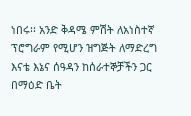ነበሩ፡፡ አንድ ቅዳሜ ምሽት ለአነስተኛ ፕሮግራም የሚሆን ዝግጅት ለማድረግ እናቴ እኔና ሰዓዳን ከሰራተኞቻችን ጋር በማዕድ ቤት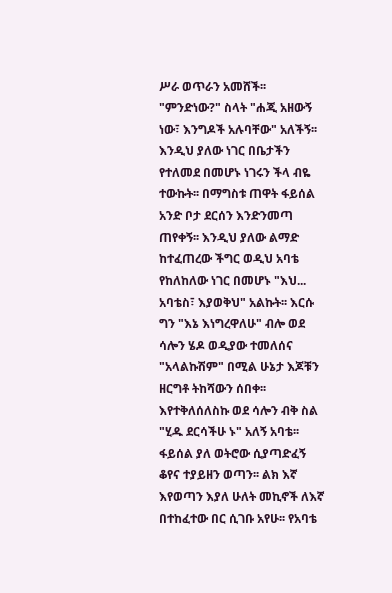ሥራ ወጥራን አመሸች፡፡ "ምንድነው?" ስላት "ሐጂ አዘውኝ ነው፣ እንግዶች አሉባቸው" አለችኝ፡፡ እንዲህ ያለው ነገር በቤታችን የተለመደ በመሆኑ ነገሩን ችላ ብዬ ተውኩት፡፡ በማግስቱ ጠዋት ፋይሰል አንድ ቦታ ደርሰን እንድንመጣ ጠየቀኝ፡፡ እንዲህ ያለው ልማድ ከተፈጠረው ችግር ወዲህ አባቴ የከለከለው ነገር በመሆኑ "እህ... አባቴስ፣ እያወቅህ" አልኩት፡፡ እርሱ ግን "እኔ እነግረዋለሁ" ብሎ ወደ ሳሎን ሄዶ ወዲያው ተመለሰና "አላልኩሽም" በሚል ሁኔታ እጆቹን ዘርግቶ ትከሻውን ሰበቀ፡፡ እየተቅለሰለስኩ ወደ ሳሎን ብቅ ስል "ሂዱ ደርሳችሁ ኑ" አለኝ አባቴ፡፡ ፋይሰል ያለ ወትሮው ሲያጣድፈኝ ቆየና ተያይዘን ወጣን፡፡ ልክ እኛ እየወጣን እያለ ሁለት መኪኖች ለእኛ በተከፈተው በር ሲገቡ አየሁ፡፡ የአባቴ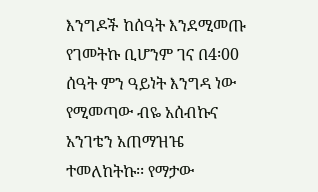እንግዶች ከሰዓት እንደሚመጡ የገመትኩ ቢሆንም ገና በ4፡00 ሰዓት ምን ዓይነት እንግዳ ነው የሚመጣው ብዬ አሰብኩና አንገቴን አጠማዝዤ ተመለከትኩ፡፡ የማታው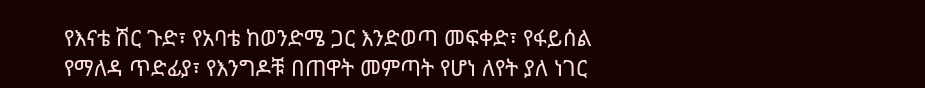የእናቴ ሽር ጉድ፣ የአባቴ ከወንድሜ ጋር እንድወጣ መፍቀድ፣ የፋይሰል የማለዳ ጥድፊያ፣ የእንግዶቹ በጠዋት መምጣት የሆነ ለየት ያለ ነገር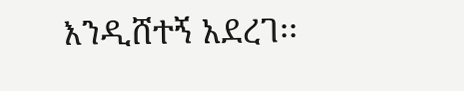እንዲሸተኝ አደረገ፡፡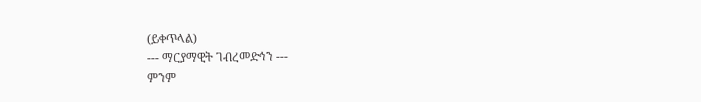(ይቀጥላል)
--- ማርያማዊት ገብረመድኅን ---
ምንም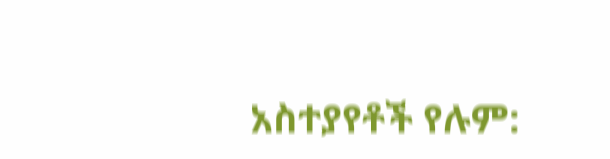አስተያየቶች የሉም: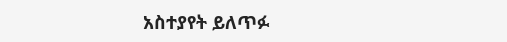አስተያየት ይለጥፉ